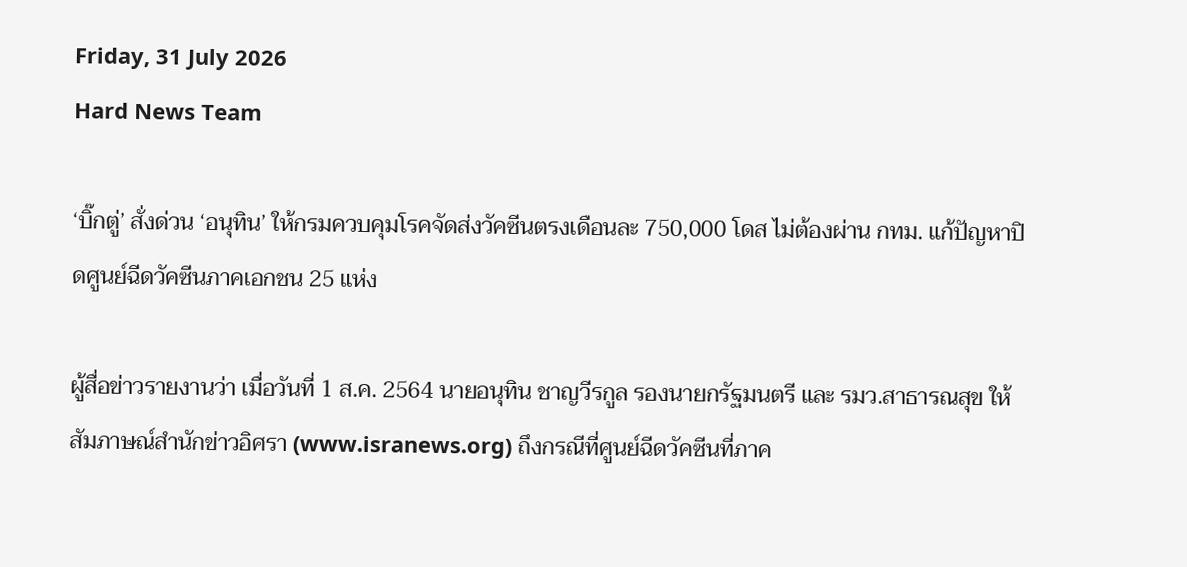Friday, 31 July 2026
Hard News Team

‘บิ๊กตู่’ สั่งด่วน ‘อนุทิน’ ให้กรมควบคุมโรคจัดส่งวัคซีนตรงเดือนละ 750,000 โดส ไม่ต้องผ่าน กทม. แก้ปัญหาปิดศูนย์ฉีดวัคซีนภาคเอกชน 25 แห่ง

ผู้สื่อข่าวรายงานว่า เมื่อวันที่ 1 ส.ค. 2564 นายอนุทิน ชาญวีรกูล รองนายกรัฐมนตรี และ รมว.สาธารณสุข ให้สัมภาษณ์สำนักข่าวอิศรา (www.isranews.org) ถึงกรณีที่ศูนย์ฉีดวัคซีนที่ภาค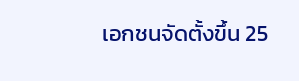เอกชนจัดตั้งขึ้น 25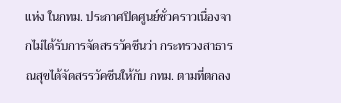แห่ง ในกทม. ประกาศปิดศูนย์ชั่วคราวเนื่องจากไม่ได้รับการจัดสรรวัคซีนว่า กระทรวงสาธารณสุขได้จัดสรรวัคซีนให้กับ กทม. ตามที่ตกลง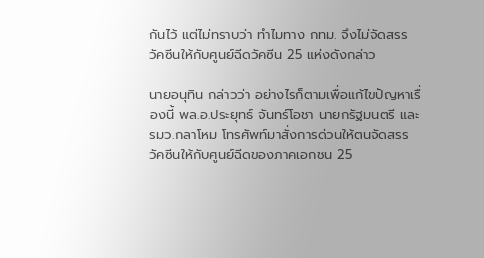กันไว้ แต่ไม่ทราบว่า ทำไมทาง กทม. จึงไม่จัดสรรวัคซีนให้กับศูนย์ฉีดวัคซีน 25 แห่งดังกล่าว

นายอนุทิน กล่าวว่า อย่างไรก็ตามเพื่อแก้ไขปัญหาเรื่องนี้ พล.อ.ประยุทธ์ จันทร์โอชา นายกรัฐมนตรี และ รมว.กลาโหม โทรศัพท์มาสั่งการด่วนให้ตนจัดสรรวัคซีนให้กับศูนย์ฉีดของภาคเอกชน 25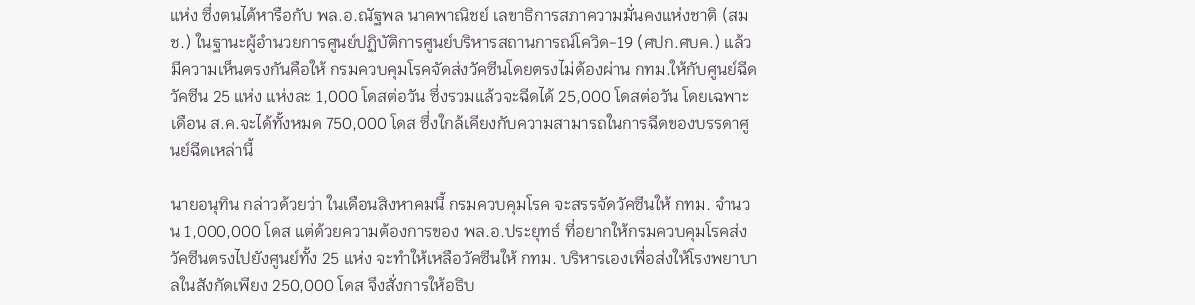แห่ง ซึ่งตนได้หารือกับ พล.อ.ณัฐพล นาคพาณิชย์ เลขาธิการสภาความมั่นคงแห่งชาติ (สมช.) ในฐานะผู้อำนวยการศูนย์ปฏิบัติการศูนย์บริหารสถานการณ์โควิด-19 (ศปก.ศบค.) แล้ว มีความเห็นตรงกันคือให้ กรมควบคุมโรคจัดส่งวัคซีนโดยตรงไม่ต้องผ่าน กทม.ให้กับศูนย์ฉีดวัคซีน 25 แห่ง แห่งละ 1,000 โดสต่อวัน ซึ่งรวมแล้วจะฉีดได้ 25,000 โดสต่อวัน โดยเฉพาะเดือน ส.ค.จะได้ทั้งหมด 750,000 โดส ซึ่งใกล้เคียงกับความสามารถในการฉีดของบรรดาศูนย์ฉีดเหล่านี้

นายอนุทิน กล่าวด้วยว่า ในเดือนสิงหาคมนี้ กรมควบคุมโรค จะสรรจัดวัคซีนให้ กทม. จำนวน 1,000,000 โดส แต่ด้วยความต้องการของ พล.อ.ประยุทธ์ ที่อยากให้กรมควบคุมโรคส่งวัคซีนตรงไปยังศูนย์ทั้ง 25 แห่ง จะทำให้เหลือวัคซีนให้ กทม. บริหารเองเพื่อส่งให้โรงพยาบาลในสังกัดเพียง 250,000 โดส จึงสั่งการให้อธิบ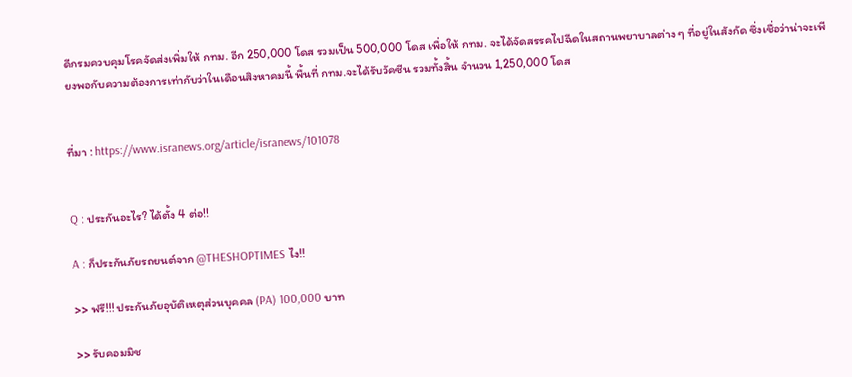ดีกรมควบคุมโรคจัดส่งเพิ่มให้ กทม. อีก 250,000 โดส รวมเป็น 500,000 โดส เพื่อให้ กทม. จะได้จัดสรรคไปฉีดในสถานพยาบาลต่าง ๆ ที่อยู่ในสังกัด ซึ่งเชื่อว่าน่าจะเพียงพอกับความต้องการเท่ากับว่าในเดือนสิงหาคมนี้ พื้นที่ กทม.จะได้รับวัคซีน รวมทั้งสิ้น จำนวน 1,250,000 โดส


ที่มา : https://www.isranews.org/article/isranews/101078


Q : ประกันอะไร? ได้ตั้ง 4 ต่อ!!

A : ก็ประกันภัยรถยนต์จาก @THESHOPTIMES ไง!!

>> ฟรี!!! ประกันภัยอุบัติเหตุส่วนบุคคล (PA) 100,000 บาท

>> รับคอมมิช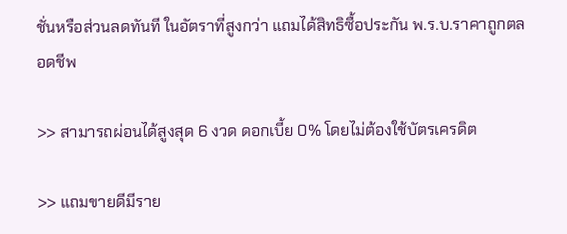ชั่นหรือส่วนลดทันที ในอัตราที่สูงกว่า แถมได้สิทธิซื้อประกัน พ.ร.บ.ราคาถูกตลอดชีพ

>> สามารถผ่อนได้สูงสุด 6 งวด ดอกเบี้ย 0% โดยไม่ต้องใช้บัตรเครดิต

>> แถมขายดีมีราย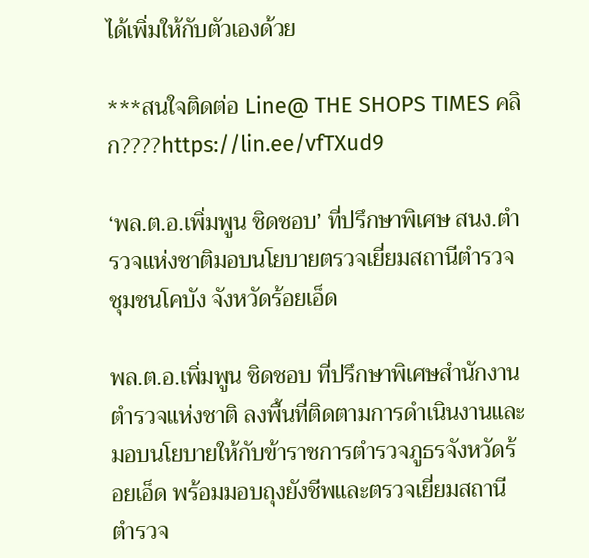ได้เพิ่มให้กับตัวเองด้วย

***สนใจติดต่อ Line@ THE SHOPS TIMES คลิก????https://lin.ee/vfTXud9

‘พล.ต.อ.เพิ่มพูน ชิดชอบ’ ที่ปรึกษาพิเศษ สนง.ตำรวจแห่งชาติมอบนโยบายตรวจเยี่ยมสถานีตำรวจชุมชนโคบัง จังหวัดร้อยเอ็ด

พล.ต.อ.เพิ่มพูน ชิดชอบ ที่ปรึกษาพิเศษสำนักงานตำรวจแห่งชาติ ลงพื้นที่ติดตามการดำเนินงานและมอบนโยบายให้กับข้าราชการตำรวจภูธรจังหวัดร้อยเอ็ด พร้อมมอบถุงยังชีพและตรวจเยี่ยมสถานีตำรวจ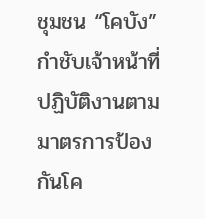ชุมชน “โคบัง” กำชับเจ้าหน้าที่ปฏิบัติงานตามมาตรการป้องกันโค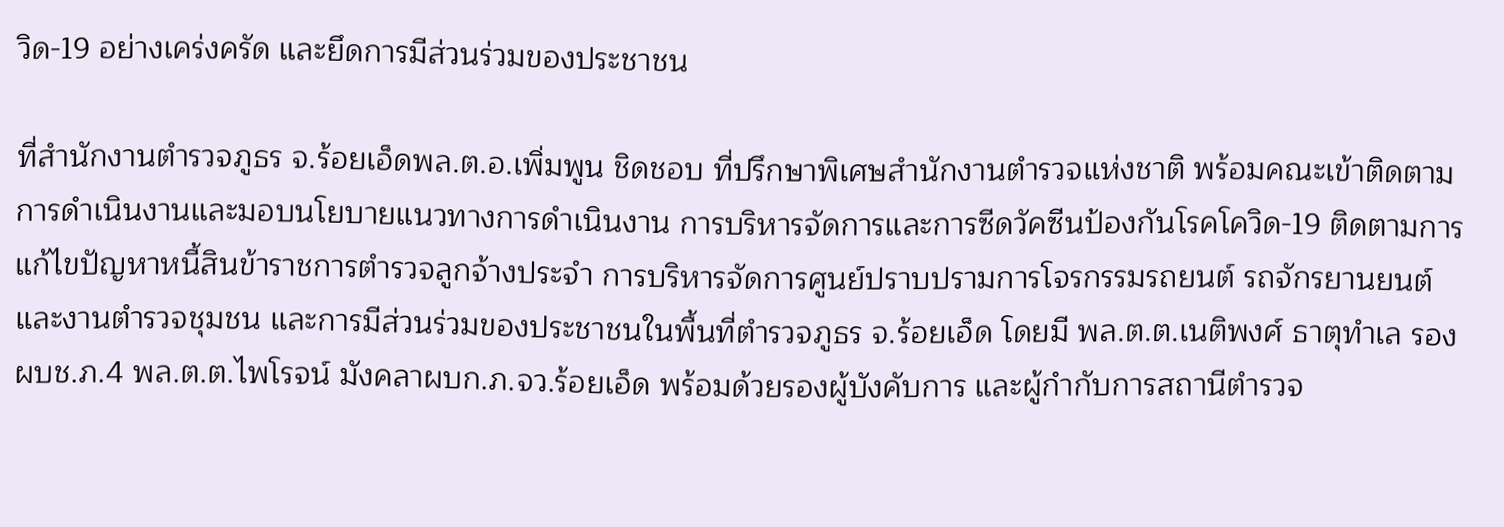วิด-19 อย่างเคร่งครัด และยึดการมีส่วนร่วมของประชาชน

ที่สำนักงานตำรวจภูธร จ.ร้อยเอ็ดพล.ต.อ.เพิ่มพูน ชิดชอบ ที่ปรึกษาพิเศษสำนักงานตำรวจแห่งชาติ พร้อมคณะเข้าติดตามการดำเนินงานและมอบนโยบายแนวทางการดำเนินงาน การบริหารจัดการและการซีดวัคซีนป้องกันโรคโควิด-19 ติดตามการแก้ไขปัญหาหนี้สินข้าราชการตำรวจลูกจ้างประจำ การบริหารจัดการศูนย์ปราบปรามการโจรกรรมรถยนต์ รถจักรยานยนต์ และงานตำรวจชุมชน และการมีส่วนร่วมของประชาชนในพื้นที่ตำรวจภูธร จ.ร้อยเอ็ด โดยมี พล.ต.ต.เนติพงศ์ ธาตุทำเล รองผบช.ภ.4 พล.ต.ต.ไพโรจน์ มังคลาผบก.ภ.จว.ร้อยเอ็ด พร้อมด้วยรองผู้บังคับการ และผู้กำกับการสถานีตำรวจ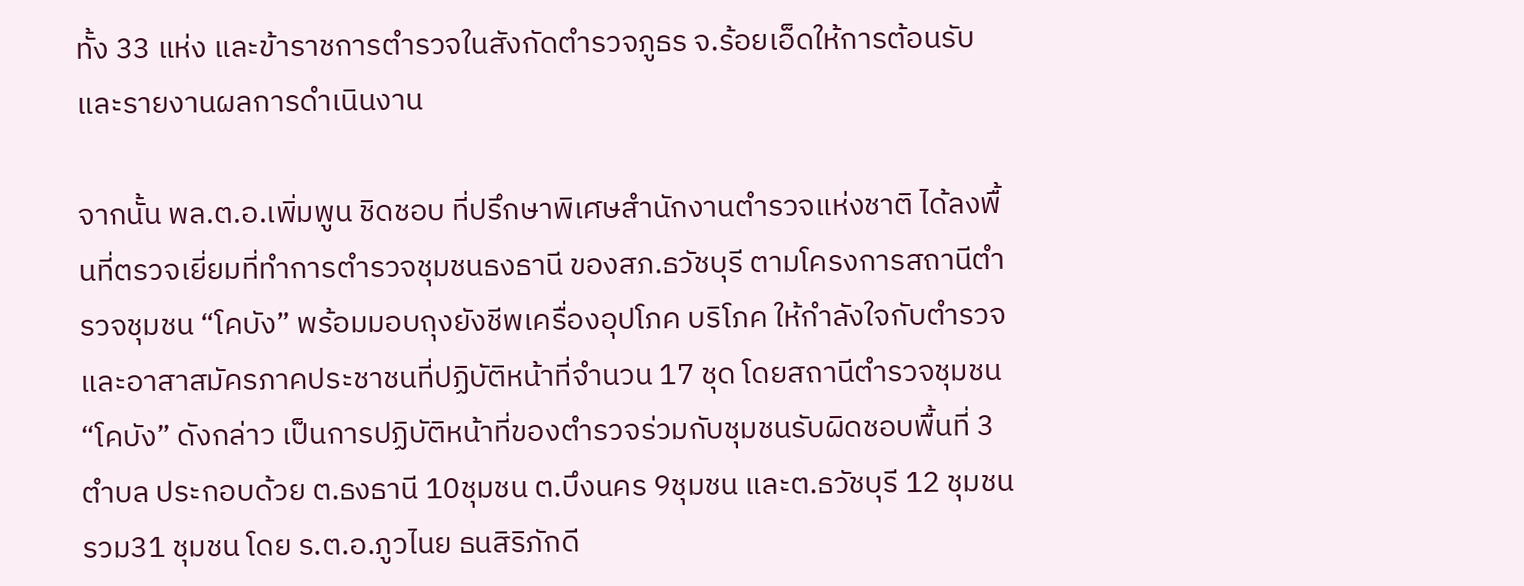ทั้ง 33 แห่ง และข้าราชการตำรวจในสังกัดตำรวจภูธร จ.ร้อยเอ็ดให้การต้อนรับและรายงานผลการดำเนินงาน

จากนั้น พล.ต.อ.เพิ่มพูน ชิดชอบ ที่ปรึกษาพิเศษสำนักงานตำรวจแห่งชาติ ได้ลงพื้นที่ตรวจเยี่ยมที่ทำการตำรวจชุมชนธงธานี ของสภ.ธวัชบุรี ตามโครงการสถานีตำรวจชุมชน “โคบัง” พร้อมมอบถุงยังชีพเครื่องอุปโภค บริโภค ให้กำลังใจกับตำรวจและอาสาสมัครภาคประชาชนที่ปฏิบัติหน้าที่จำนวน 17 ชุด โดยสถานีตำรวจชุมชน “โคบัง” ดังกล่าว เป็นการปฏิบัติหน้าที่ของตำรวจร่วมกับชุมชนรับผิดชอบพื้นที่ 3 ตำบล ประกอบด้วย ต.ธงธานี 10ชุมชน ต.บึงนคร 9ชุมชน และต.ธวัชบุรี 12 ชุมชนรวม31 ชุมชน โดย ร.ต.อ.ภูวไนย ธนสิริภักดี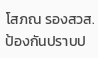โสภณ รองสวส.ป้องกันปราบป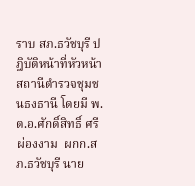ราบ สภ.ธวัชบุรี ปฎิบัติหน้าที่หัวหน้าสถานีตำรวจชุมชนธงธานี โดยมี พ.ต.อ.ศักดิ์สิทธิ์ ศรีผ่องงาม  ผกก.สภ.ธวัชบุรี นาย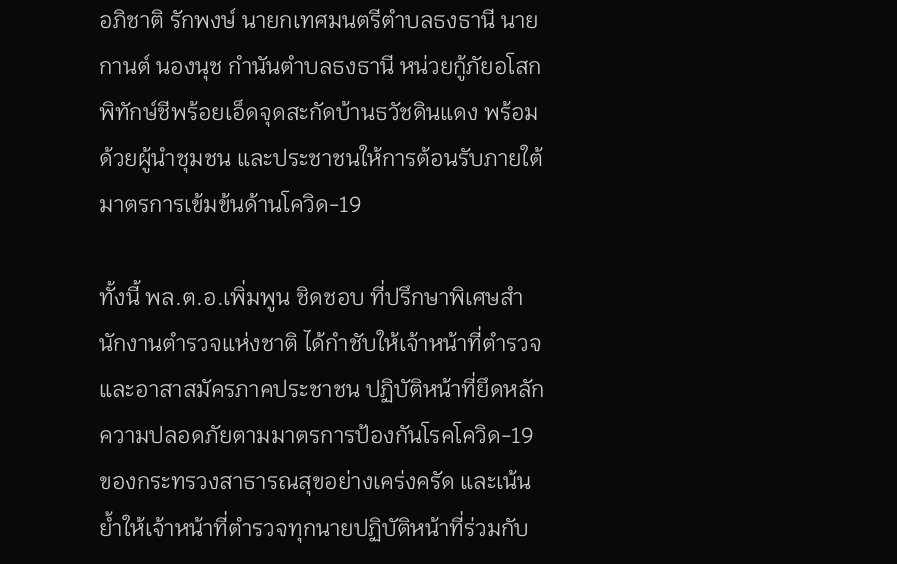อภิชาติ รักพงษ์ นายกเทศมนตรีตำบลธงธานี นายกานต์ นองนุช กำนันตำบลธงธานี หน่วยกู้ภัยอโสกพิทักษ์ชีพร้อยเอ็ดจุดสะกัดบ้านธวัชดินแดง พร้อมด้วยผู้นำชุมชน และประชาชนให้การต้อนรับภายใต้มาตรการเข้มข้นด้านโควิด-19

ทั้งนี้ พล.ต.อ.เพิ่มพูน ชิดชอบ ที่ปรึกษาพิเศษสำนักงานตำรวจแห่งชาติ ได้กำชับให้เจ้าหน้าที่ตำรวจและอาสาสมัครภาคประชาชน ปฏิบัติหน้าที่ยึดหลักความปลอดภัยตามมาตรการป้องกันโรคโควิด-19 ของกระทรวงสาธารณสุขอย่างเคร่งครัด และเน้นย้ำให้เจ้าหน้าที่ตำรวจทุกนายปฏิบัติหน้าที่ร่วมกับ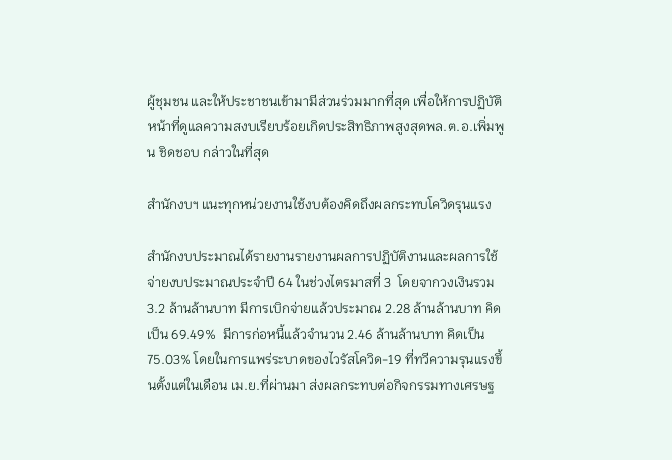ผู้ชุมชน และให้ประชาชนเข้ามามีส่วนร่วมมากที่สุด เพื่อให้การปฏิบัติหน้าที่ดูแลความสงบเรียบร้อยเกิดประสิทธิภาพสูงสุดพล.ต.อ.เพิ่มพูน ชิดชอบ กล่าวในที่สุด

สำนักงบฯ แนะทุกหน่วยงานใช้งบต้องคิดถึงผลกระทบโควิดรุนแรง

สำนักงบประมาณได้รายงานรายงานผลการปฏิบัติงานและผลการใช้จ่ายงบประมาณประจำปี 64 ในช่วงไตรมาสที่ 3  โดยจากวงเงินรวม 3.2 ล้านล้านบาท มีการเบิกจ่ายแล้วประมาณ 2.28 ล้านล้านบาท คิดเป็น 69.49%  มีการก่อหนี้แล้วจำนวน 2.46 ล้านล้านบาท คิดเป็น 75.03% โดยในการแพร่ระบาดของไวรัสโควิด-19 ที่ทวีความรุนแรงขึ้นตั้งแต่ในเดือน เม.ย.ที่ผ่านมา ส่งผลกระทบต่อกิจกรรมทางเศรษฐ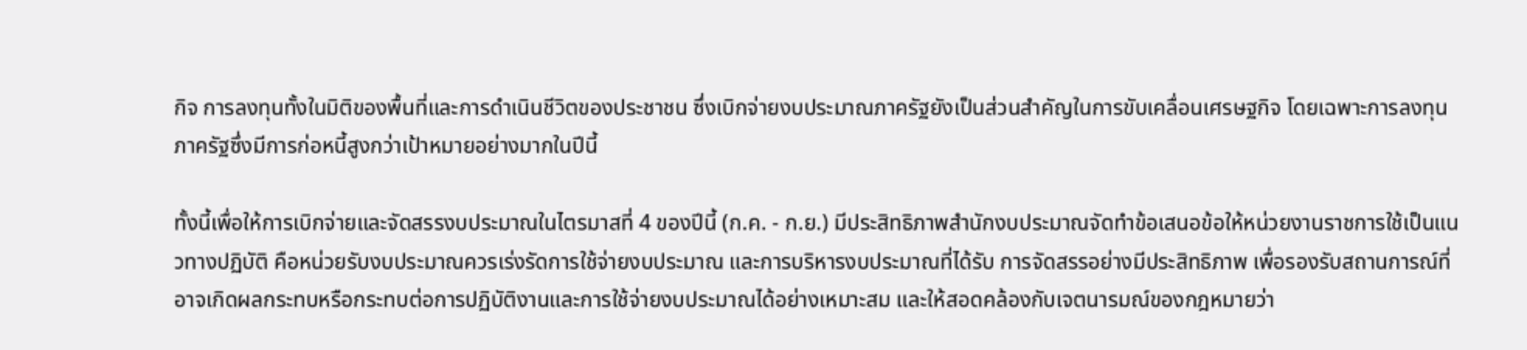กิจ การลงทุนทั้งในมิติของพื้นที่และการดำเนินชีวิตของประชาชน ซึ่งเบิกจ่ายงบประมาณภาครัฐยังเป็นส่วนสำคัญในการขับเคลื่อนเศรษฐกิจ โดยเฉพาะการลงทุนภาครัฐซึ่งมีการก่อหนี้สูงกว่าเป้าหมายอย่างมากในปีนี้

ทั้งนี้เพื่อให้การเบิกจ่ายและจัดสรรงบประมาณในไตรมาสที่ 4 ของปีนี้ (ก.ค. - ก.ย.) มีประสิทธิภาพสำนักงบประมาณจัดทำข้อเสนอข้อให้หน่วยงานราชการใช้เป็นแนวทางปฏิบัติ คือหน่วยรับงบประมาณควรเร่งรัดการใช้จ่ายงบประมาณ และการบริหารงบประมาณที่ได้รับ การจัดสรรอย่างมีประสิทธิภาพ เพื่อรองรับสถานการณ์ที่อาจเกิดผลกระทบหรือกระทบต่อการปฏิบัติงานและการใช้จ่ายงบประมาณได้อย่างเหมาะสม และให้สอดคล้องกับเจตนารมณ์ของกฎหมายว่า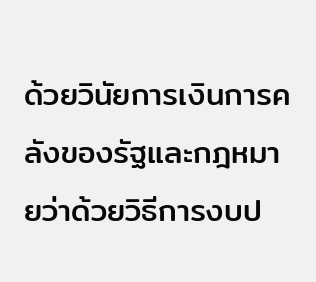ด้วยวินัยการเงินการคลังของรัฐและกฎหมายว่าด้วยวิธีการงบป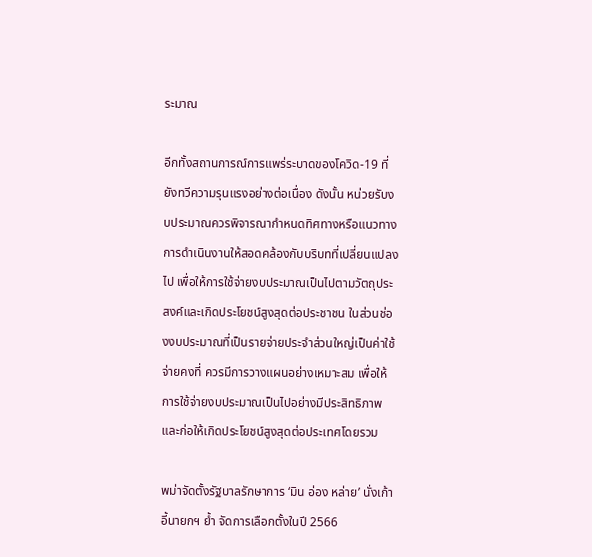ระมาณ

อีกทั้งสถานการณ์การแพร่ระบาดของโควิด-19 ที่ยังทวีความรุนแรงอย่างต่อเนื่อง ดังนั้น หน่วยรับงบประมาณควรพิจารณากำหนดทิศทางหรือแนวทางการดำเนินงานให้สอดคล้องกับบริบทที่เปลี่ยนแปลงไป เพื่อให้การใช้จ่ายงบประมาณเป็นไปตามวัตถุประสงค์และเกิดประโยชน์สูงสุดต่อประชาชน ในส่วนช่องงบประมาณที่เป็นรายจ่ายประจำส่วนใหญ่เป็นค่าใช้จ่ายคงที่ ควรมีการวางแผนอย่างเหมาะสม เพื่อให้การใช้จ่ายงบประมาณเป็นไปอย่างมีประสิทธิภาพ และก่อให้เกิดประโยชน์สูงสุดต่อประเทศโดยรวม

พม่าจัดตั้งรัฐบาลรักษาการ ‘มิน อ่อง หล่าย’ นั่งเก้าอี้นายกฯ ย้ำ จัดการเลือกตั้งในปี 2566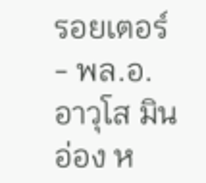รอยเตอร์ - พล.อ.อาวุโส มิน อ่อง ห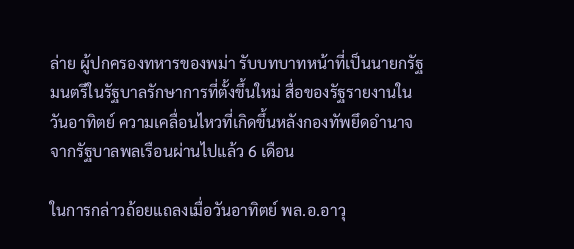ล่าย ผู้ปกครองทหารของพม่า รับบทบาทหน้าที่เป็นนายกรัฐมนตรีในรัฐบาลรักษาการที่ตั้งขึ้นใหม่ สื่อของรัฐรายงานในวันอาทิตย์ ความเคลื่อนไหวที่เกิดขึ้นหลังกองทัพยึดอำนาจจากรัฐบาลพลเรือนผ่านไปแล้ว 6 เดือน

ในการกล่าวถ้อยแถลงเมื่อวันอาทิตย์ พล.อ.อาวุ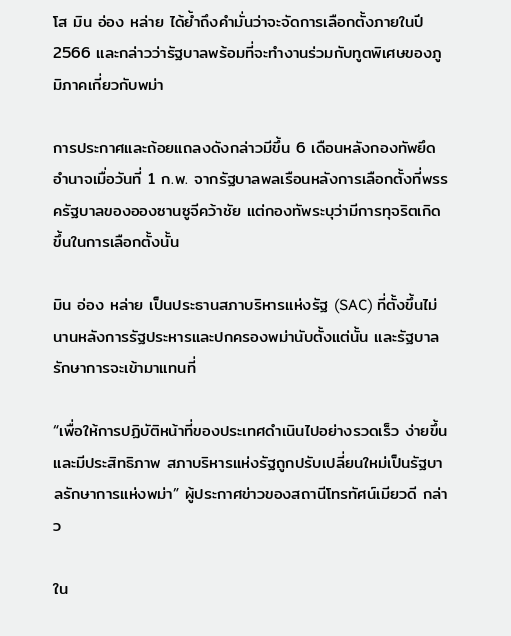โส มิน อ่อง หล่าย ได้ย้ำถึงคำมั่นว่าจะจัดการเลือกตั้งภายในปี 2566 และกล่าวว่ารัฐบาลพร้อมที่จะทำงานร่วมกับทูตพิเศษของภูมิภาคเกี่ยวกับพม่า

การประกาศและถ้อยแถลงดังกล่าวมีขึ้น 6 เดือนหลังกองทัพยึดอำนาจเมื่อวันที่ 1 ก.พ. จากรัฐบาลพลเรือนหลังการเลือกตั้งที่พรรครัฐบาลของอองซานซูจีคว้าชัย แต่กองทัพระบุว่ามีการทุจริตเกิดขึ้นในการเลือกตั้งนั้น

มิน อ่อง หล่าย เป็นประธานสภาบริหารแห่งรัฐ (SAC) ที่ตั้งขึ้นไม่นานหลังการรัฐประหารและปกครองพม่านับตั้งแต่นั้น และรัฐบาลรักษาการจะเข้ามาแทนที่

“เพื่อให้การปฏิบัติหน้าที่ของประเทศดำเนินไปอย่างรวดเร็ว ง่ายขึ้น และมีประสิทธิภาพ สภาบริหารแห่งรัฐถูกปรับเปลี่ยนใหม่เป็นรัฐบาลรักษาการแห่งพม่า” ผู้ประกาศข่าวของสถานีโทรทัศน์เมียวดี กล่าว

ใน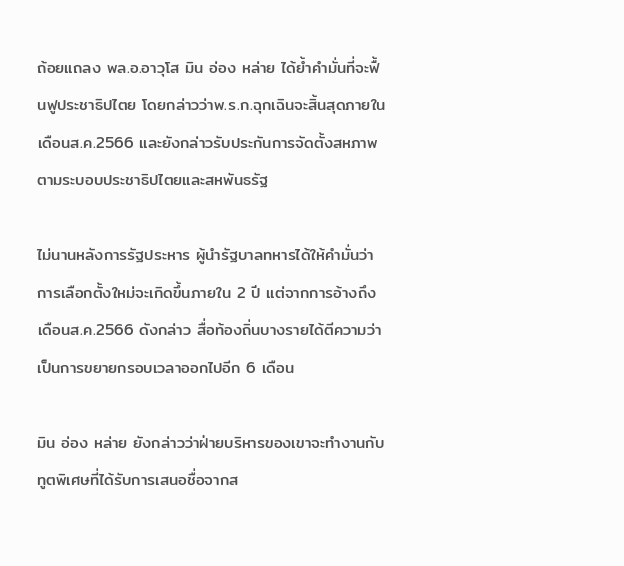ถ้อยแถลง พล.อ.อาวุโส มิน อ่อง หล่าย ได้ย้ำคำมั่นที่จะฟื้นฟูประชาธิปไตย โดยกล่าวว่าพ.ร.ก.ฉุกเฉินจะสิ้นสุดภายในเดือนส.ค.2566 และยังกล่าวรับประกันการจัดตั้งสหภาพตามระบอบประชาธิปไตยและสหพันธรัฐ

ไม่นานหลังการรัฐประหาร ผู้นำรัฐบาลทหารได้ให้คำมั่นว่าการเลือกตั้งใหม่จะเกิดขึ้นภายใน 2 ปี แต่จากการอ้างถึงเดือนส.ค.2566 ดังกล่าว สื่อท้องถิ่นบางรายได้ตีความว่าเป็นการขยายกรอบเวลาออกไปอีก 6 เดือน

มิน อ่อง หล่าย ยังกล่าวว่าฝ่ายบริหารของเขาจะทำงานกับทูตพิเศษที่ได้รับการเสนอชื่อจากส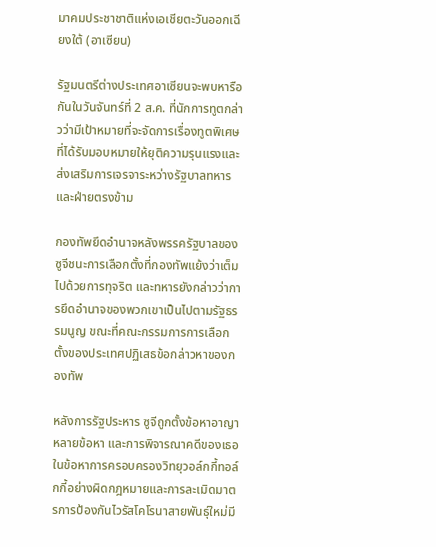มาคมประชาชาติแห่งเอเชียตะวันออกเฉียงใต้ (อาเซียน)

รัฐมนตรีต่างประเทศอาเซียนจะพบหารือกันในวันจันทร์ที่ 2 ส.ค. ที่นักการทูตกล่าวว่ามีเป้าหมายที่จะจัดการเรื่องทูตพิเศษที่ได้รับมอบหมายให้ยุติความรุนแรงและส่งเสริมการเจรจาระหว่างรัฐบาลทหารและฝ่ายตรงข้าม

กองทัพยึดอำนาจหลังพรรครัฐบาลของซูจีชนะการเลือกตั้งที่กองทัพแย้งว่าเต็มไปด้วยการทุจริต และทหารยังกล่าวว่าการยึดอำนาจของพวกเขาเป็นไปตามรัฐธรรมนูญ ขณะที่คณะกรรมการการเลือกตั้งของประเทศปฏิเสธข้อกล่าวหาของกองทัพ

หลังการรัฐประหาร ซูจีถูกตั้งข้อหาอาญาหลายข้อหา และการพิจารณาคดีของเธอในข้อหาการครอบครองวิทยุวอล์กกี้ทอล์กกี้อย่างผิดกฎหมายและการละเมิดมาตรการป้องกันไวรัสโคโรนาสายพันธุ์ใหม่มี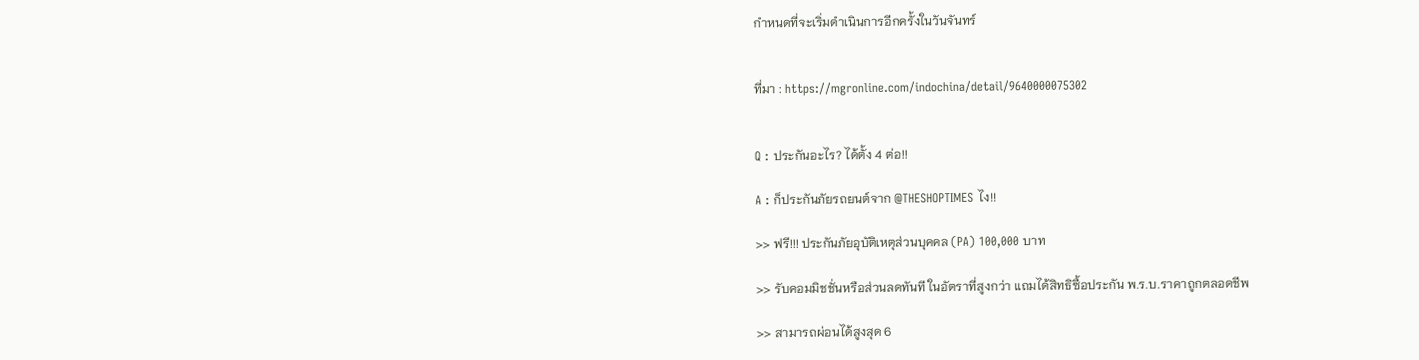กำหนดที่จะเริ่มดำเนินการอีกครั้งในวันจันทร์


ที่มา : https://mgronline.com/indochina/detail/9640000075302


Q : ประกันอะไร? ได้ตั้ง 4 ต่อ!!

A : ก็ประกันภัยรถยนต์จาก @THESHOPTIMES ไง!!

>> ฟรี!!! ประกันภัยอุบัติเหตุส่วนบุคคล (PA) 100,000 บาท

>> รับคอมมิชชั่นหรือส่วนลดทันที ในอัตราที่สูงกว่า แถมได้สิทธิซื้อประกัน พ.ร.บ.ราคาถูกตลอดชีพ

>> สามารถผ่อนได้สูงสุด 6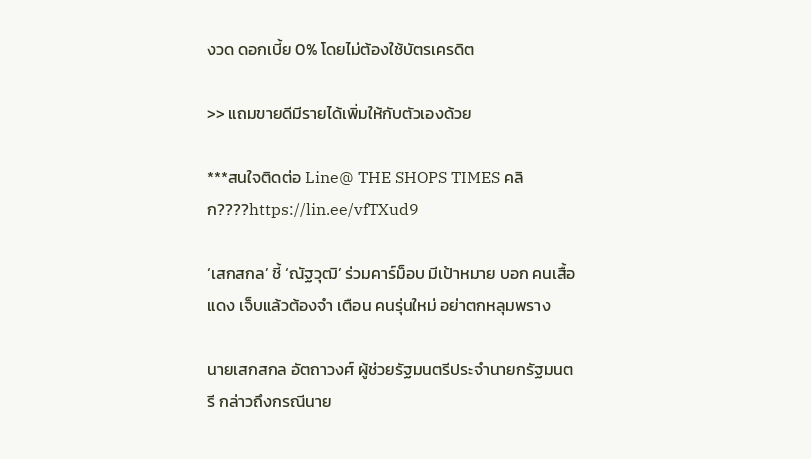งวด ดอกเบี้ย 0% โดยไม่ต้องใช้บัตรเครดิต

>> แถมขายดีมีรายได้เพิ่มให้กับตัวเองด้วย

***สนใจติดต่อ Line@ THE SHOPS TIMES คลิก????https://lin.ee/vfTXud9

‘เสกสกล’ ชี้ ‘ณัฐวุฒิ’ ร่วมคาร์ม็อบ มีเป้าหมาย บอก คนเสื้อแดง เจ็บแล้วต้องจำ เตือน คนรุ่นใหม่ อย่าตกหลุมพราง

นายเสกสกล อัตถาวงศ์ ผู้ช่วยรัฐมนตรีประจำนายกรัฐมนตรี กล่าวถึงกรณีนาย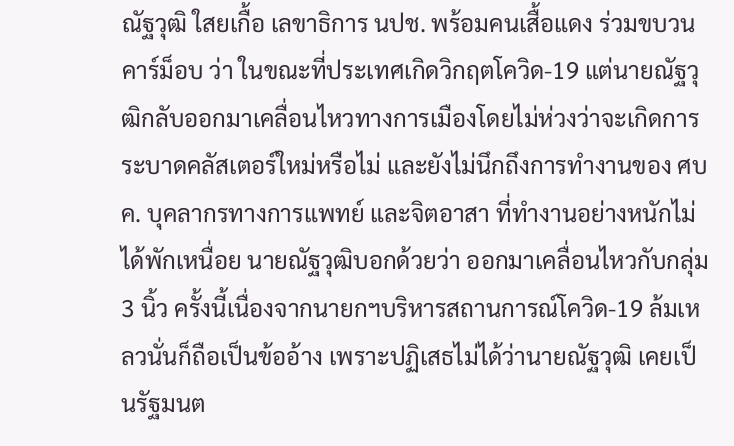ณัฐวุฒิ ใสยเกื้อ เลขาธิการ นปช. พร้อมคนเสื้อแดง ร่วมขบวนคาร์ม็อบ ว่า ในขณะที่ประเทศเกิดวิกฤตโควิด-19 แต่นายณัฐวุฒิกลับออกมาเคลื่อนไหวทางการเมืองโดยไม่ห่วงว่าจะเกิดการระบาดคลัสเตอร์ใหม่หรือไม่ และยังไม่นึกถึงการทำงานของ ศบค. บุคลากรทางการแพทย์ และจิตอาสา ที่ทำงานอย่างหนักไม่ได้พักเหนื่อย นายณัฐวุฒิบอกด้วยว่า ออกมาเคลื่อนไหวกับกลุ่ม 3 นิ้ว ครั้งนี้เนื่องจากนายกฯบริหารสถานการณ์โควิด-19 ล้มเหลวนั่นก็ถือเป็นข้ออ้าง เพราะปฏิเสธไม่ได้ว่านายณัฐวุฒิ เคยเป็นรัฐมนต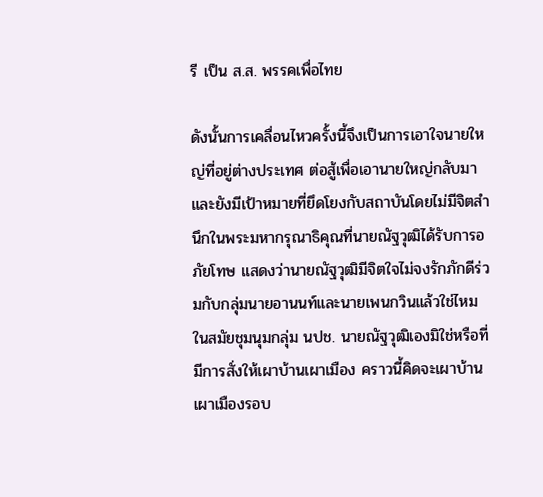รี เป็น ส.ส. พรรคเพื่อไทย

ดังนั้นการเคลื่อนไหวครั้งนี้จึงเป็นการเอาใจนายใหญ่ที่อยู่ต่างประเทศ ต่อสู้เพื่อเอานายใหญ่กลับมา และยังมีเป้าหมายที่ยึดโยงกับสถาบันโดยไม่มีจิตสำนึกในพระมหากรุณาธิคุณที่นายณัฐวุฒิได้รับการอภัยโทษ แสดงว่านายณัฐวุฒิมีจิตใจไม่จงรักภักดีร่วมกับกลุ่มนายอานนท์และนายเพนกวินแล้วใช่ไหม ในสมัยชุมนุมกลุ่ม นปช. นายณัฐวุฒิเองมิใช่หรือที่มีการสั่งให้เผาบ้านเผาเมือง คราวนี้คิดจะเผาบ้านเผาเมืองรอบ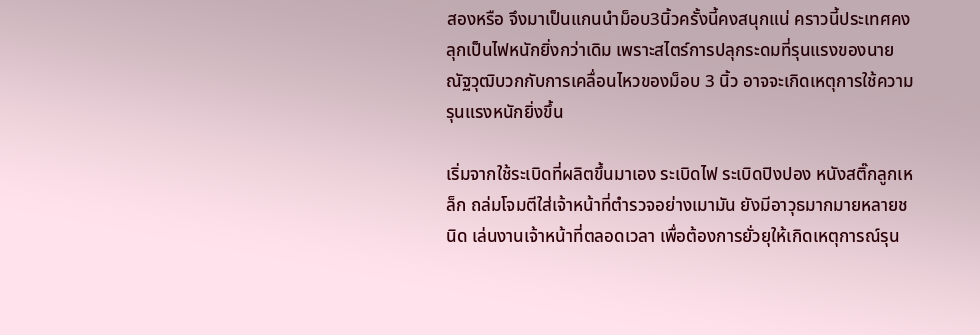สองหรือ จึงมาเป็นแกนนำม็อบ3นิ้วครั้งนี้คงสนุกแน่ คราวนี้ประเทศคงลุกเป็นไฟหนักยิ่งกว่าเดิม เพราะสไตร์การปลุกระดมที่รุนแรงของนายณัฐวุฒิบวกกับการเคลื่อนไหวของม็อบ 3 นิ้ว อาจจะเกิดเหตุการใช้ความรุนแรงหนักยิ่งขึ้น

เริ่มจากใช้ระเบิดที่ผลิตขึ้นมาเอง ระเบิดไฟ ระเบิดปิงปอง หนังสติ๊กลูกเหล็ก ถล่มโจมตีใส่เจ้าหน้าที่ตำรวจอย่างเมามัน ยังมีอาวุธมากมายหลายชนิด เล่นงานเจ้าหน้าที่ตลอดเวลา เพื่อต้องการยั่วยุให้เกิดเหตุการณ์รุน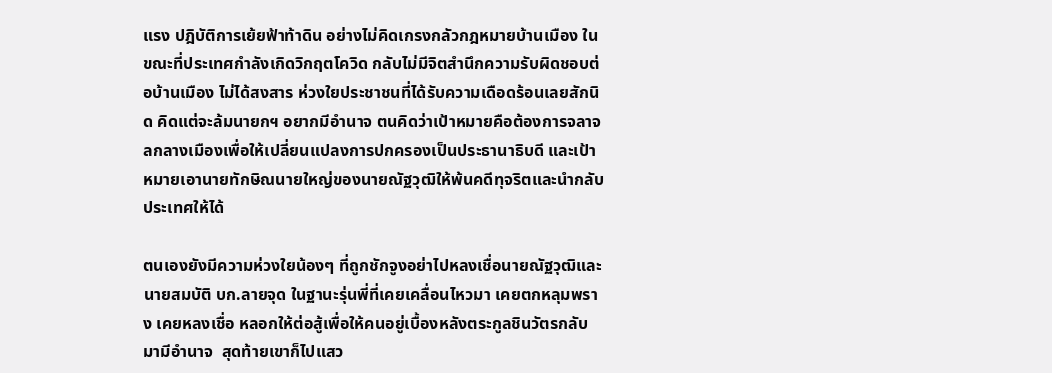แรง ปฎิบัติการเย้ยฟ้าท้าดิน อย่างไม่คิดเกรงกลัวกฎหมายบ้านเมือง ในขณะที่ประเทศกำลังเกิดวิกฤตโควิด กลับไม่มีจิตสำนึกความรับผิดชอบต่อบ้านเมือง ไม่ได้สงสาร ห่วงใยประชาชนที่ได้รับความเดือดร้อนเลยสักนิด คิดแต่จะล้มนายกฯ อยากมีอำนาจ ตนคิดว่าเป้าหมายคือต้องการจลาจลกลางเมืองเพื่อให้เปลี่ยนแปลงการปกครองเป็นประธานาธิบดี และเป้าหมายเอานายทักษิณนายใหญ่ของนายณัฐวุฒิให้พ้นคดีทุจริตและนำกลับประเทศให้ได้

ตนเองยังมีความห่วงใยน้องๆ ที่ถูกชักจูงอย่าไปหลงเชื่อนายณัฐวุฒิและนายสมบัติ บก.ลายจุด ในฐานะรุ่นพี่ที่เคยเคลื่อนไหวมา เคยตกหลุมพราง เคยหลงเชื่อ หลอกให้ต่อสู้เพื่อให้คนอยู่เบื้องหลังตระกูลชินวัตรกลับมามีอำนาจ  สุดท้ายเขาก็ไปแสว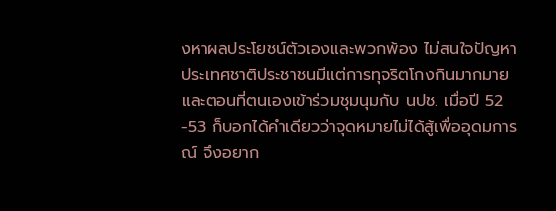งหาผลประโยชน์ตัวเองและพวกพ้อง ไม่สนใจปัญหาประเทศชาติประชาชนมีแต่การทุจริตโกงกินมากมายและตอนที่ตนเองเข้าร่วมชุมนุมกับ นปช. เมื่อปี 52 -53 ก็บอกได้คำเดียวว่าจุดหมายไม่ได้สู้เพื่ออุดมการณ์ จึงอยาก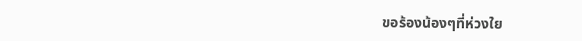ขอร้องน้องๆที่ห่วงใย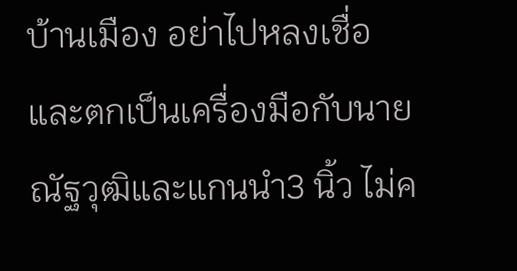บ้านเมือง อย่าไปหลงเชื่อ และตกเป็นเครื่องมือกับนายณัฐวุฒิและแกนนำ3 นิ้ว ไม่ค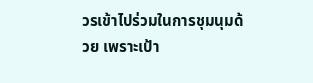วรเข้าไปร่วมในการชุมนุมด้วย เพราะเป้า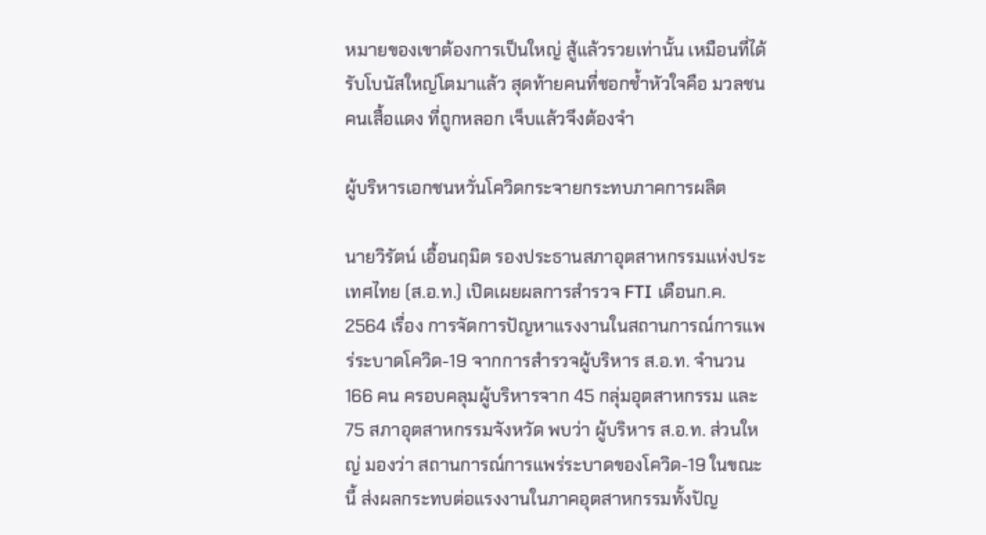หมายของเขาต้องการเป็นใหญ่ สู้แล้วรวยเท่านั้น เหมือนที่ได้รับโบนัสใหญ่โตมาแล้ว สุดท้ายคนที่ชอกช้ำหัวใจคือ มวลชนคนเสื้อแดง ที่ถูกหลอก เจ็บแล้วจึงต้องจำ

ผู้บริหารเอกชนหวั่นโควิดกระจายกระทบภาคการผลิต

นายวิรัตน์ เอื้อนฤมิต รองประธานสภาอุตสาหกรรมแห่งประเทศไทย (ส.อ.ท.) เปิดเผยผลการสำรวจ FTI เดือนก.ค. 2564 เรื่อง การจัดการปัญหาแรงงานในสถานการณ์การแพร่ระบาดโควิด-19 จากการสำรวจผู้บริหาร ส.อ.ท. จำนวน 166 คน ครอบคลุมผู้บริหารจาก 45 กลุ่มอุตสาหกรรม และ 75 สภาอุตสาหกรรมจังหวัด พบว่า ผู้บริหาร ส.อ.ท. ส่วนใหญ่ มองว่า สถานการณ์การแพร่ระบาดของโควิด-19 ในขณะนี้ ส่งผลกระทบต่อแรงงานในภาคอุตสาหกรรมทั้งปัญ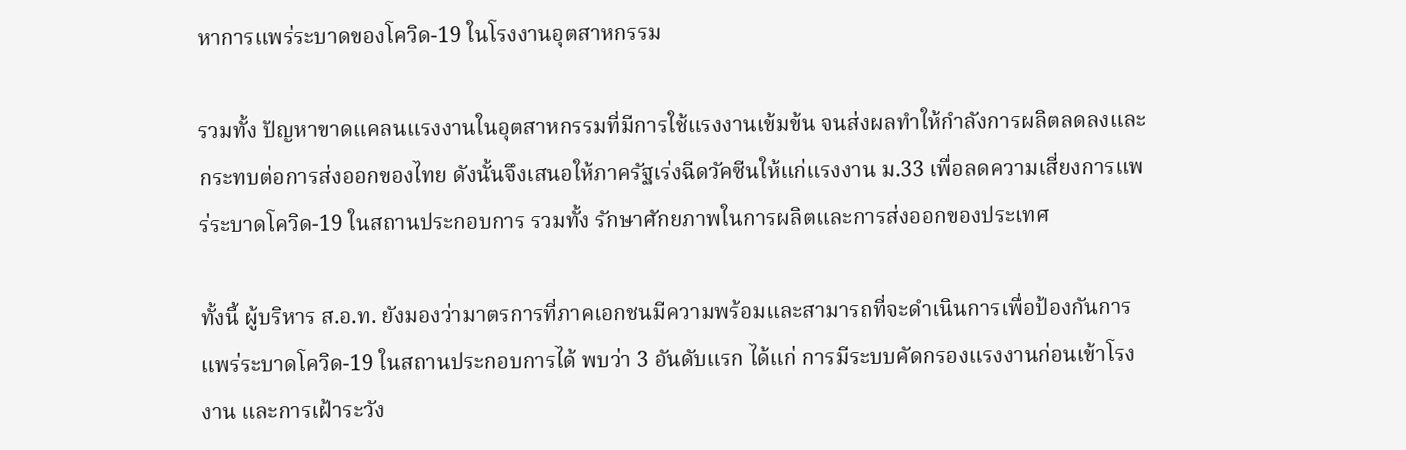หาการแพร่ระบาดของโควิด-19 ในโรงงานอุตสาหกรรม

รวมทั้ง ปัญหาขาดแคลนแรงงานในอุตสาหกรรมที่มีการใช้แรงงานเข้มข้น จนส่งผลทำให้กำลังการผลิตลดลงและกระทบต่อการส่งออกของไทย ดังนั้นจึงเสนอให้ภาครัฐเร่งฉีดวัคซีนให้แก่แรงงาน ม.33 เพื่อลดความเสี่ยงการแพร่ระบาดโควิด-19 ในสถานประกอบการ รวมทั้ง รักษาศักยภาพในการผลิตและการส่งออกของประเทศ

ทั้งนี้ ผู้บริหาร ส.อ.ท. ยังมองว่ามาตรการที่ภาคเอกชนมีความพร้อมและสามารถที่จะดำเนินการเพื่อป้องกันการแพร่ระบาดโควิด-19 ในสถานประกอบการได้ พบว่า 3 อันดับแรก ได้แก่ การมีระบบคัดกรองแรงงานก่อนเข้าโรงงาน และการเฝ้าระวัง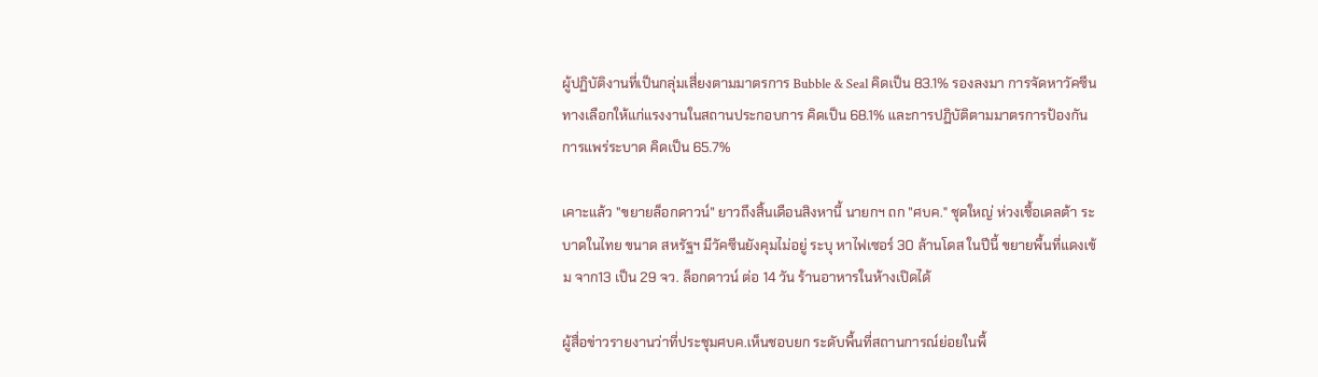ผู้ปฏิบัติงานที่เป็นกลุ่มเสี่ยงตามมาตรการ Bubble & Seal คิดเป็น 83.1% รองลงมา การจัดหาวัคซีนทางเลือกให้แก่แรงงานในสถานประกอบการ คิดเป็น 68.1% และการปฏิบัติตามมาตรการป้องกันการแพร่ระบาด คิดเป็น 65.7%

เคาะแล้ว "ขยายล็อกดาวน์" ยาวถึงสิ้นเดือนสิงหานี้ นายกฯ ถก "ศบค." ชุดใหญ่ ห่วงเชื้อเดลต้า ระบาดในไทย ขนาด สหรัฐฯ มีวัคซีนยังคุมไม่อยู่ ระบุ หาไฟเซอร์ 30 ล้านโดส ในปีนี้ ขยายพื้นที่แดงเข้ม จาก13 เป็น 29 จว. ล็อกดาวน์ ต่อ 14 วัน ร้านอาหารในห้างเปิดได้

ผู้สื่อข่าวรายงานว่าที่ประชุมศบค.เห็นชอบยก ระดับพื้นที่สถานการณ์ย่อยในพื้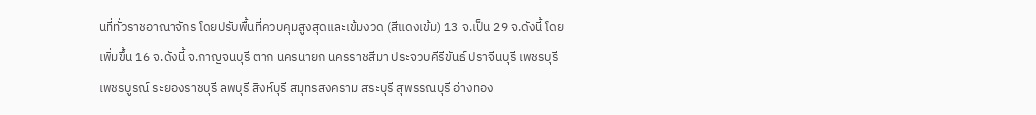นที่ทั่วราชอาณาจักร โดยปรับพื้นที่ควบคุมสูงสุดและเข้มงวด (สีแดงเข้ม) 13 จ.เป็น 29 จ.ดังนี้ โดยเพิ่มขึ้น 16 จ.ดังนี้ จ.กาญจนบุรี ตาก นครนายก นครราชสีมา ประจวบคีรีขันธ์ ปราจีนบุรี เพชรบุรี เพชรบูรณ์ ระยองราชบุรี ลพบุรี สิงห์บุรี สมุทรสงคราม สระบุรี สุพรรณบุรี อ่างทอง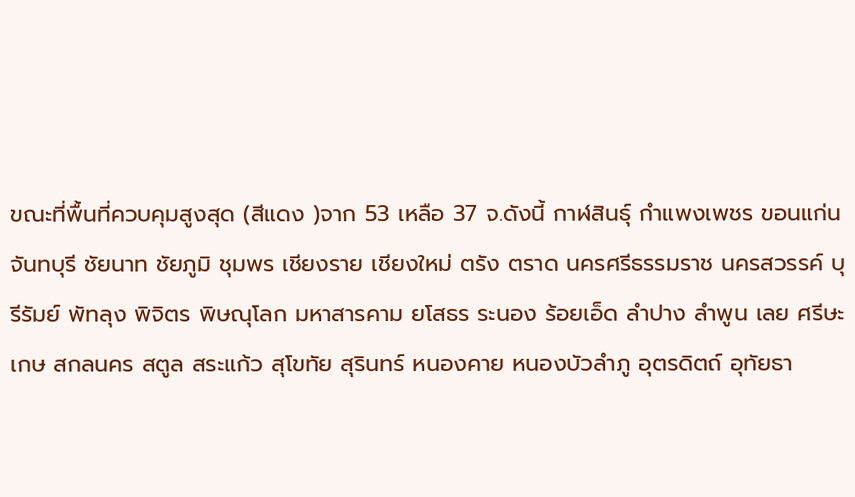ขณะที่พื้นที่ควบคุมสูงสุด (สีแดง )จาก 53 เหลือ 37 จ.ดังนี้ กาฬสินธุ์ กำแพงเพชร ขอนแก่น จันทบุรี ชัยนาท ชัยภูมิ ชุมพร เชียงราย เชียงใหม่ ตรัง ตราด นครศรีธรรมราช นครสวรรค์ บุรีรัมย์ พัทลุง พิจิตร พิษณุโลก มหาสารคาม ยโสธร ระนอง ร้อยเอ็ด ลำปาง ลำพูน เลย ศรีษะเกษ สกลนคร สตูล สระแก้ว สุโขทัย สุรินทร์ หนองคาย หนองบัวลำภู อุตรดิตถ์ อุทัยธา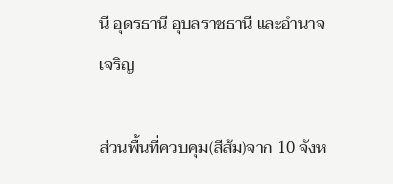นี อุดรธานี อุบลราชธานี และอำนาจเจริญ

ส่วนพื้นที่ควบคุม(สีส้ม)จาก 10 จังห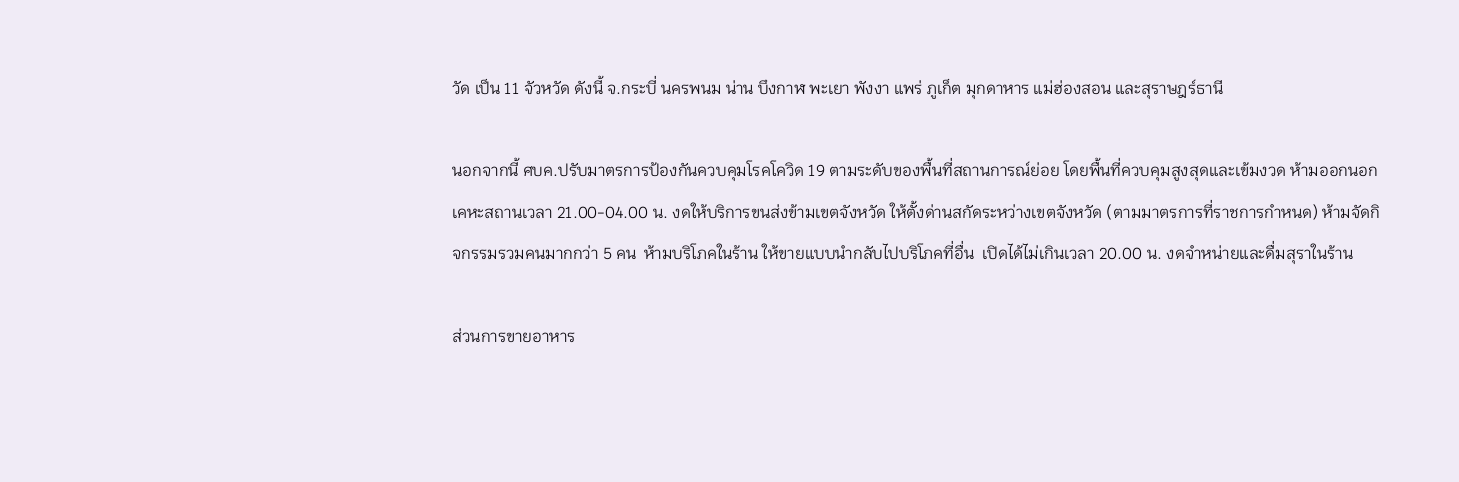วัด เป็น 11 จัวหวัด ดังนี้ จ.กระบี่ นครพนม น่าน บึงกาฬ พะเยา พังงา แพร่ ภูเก็ต มุกดาหาร แม่ฮ่องสอน และสุราษฎร์ธานี

นอกจากนี้ ศบค.ปรับมาตรการป้องกันควบคุมโรคโควิด 19 ตามระดับของพื้นที่สถานการณ์ย่อย โดยพื้นที่ควบคุมสูงสุดและเข้มงวด ห้ามออกนอกเคหะสถานเวลา 21.00-04.00 น. งดให้บริการขนส่งข้ามเขตจังหวัด ให้ตั้งด่านสกัดระหว่างเขตจังหวัด (ตามมาตรการที่ราชการกำหนด) ห้ามจัดกิจกรรมรวมคนมากกว่า 5 คน  ห้ามบริโภคในร้าน ให้ขายแบบนำกลับไปบริโภคที่อื่น  เปิดได้ไม่เกินเวลา 20.00 น. งดจำหน่ายและดื่มสุราในร้าน

ส่วนการขายอาหาร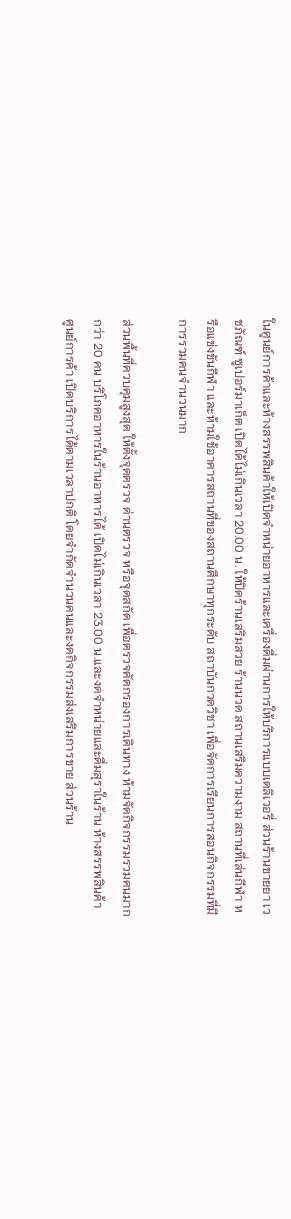ในศูนย์การค้าและห้างสรรพสินค้าให้เปิดจำหน่ายอาหารและเครื่องดื่มผ่านการให้บริการแบบเดลิเวอรี่ ส่วนร้านขายยา เวชภัณฑ์ ซูเปอร์มาเก็ต เปิดได้ไม่เกินเวลา 20.00 น. ให้ปิดร้านเสริมสวย ร้านนวด สถานเสริมความงาม สถานที่เล่นกีฬา หรือแข่งขันกีฬา และห้ามใช้อาคารสถานที่ของสถานศึกษาทุกระดับ สถาบันกวดวิชา เพื่อจัดการเรียนการสอนกิจกรรมที่มีการรวมคนจำนวนมาก

ส่วนพื้นที่ควบคุมสูงสุด ให้ตั้งจุดตรวจ ด่านตรวจ หรือจุดสกัด เพื่อตรวจคัดกรองการเดินทาง ห้ามจัดกิจกรรมรวมคนมากกว่า 20 คน บริโภคอาหารในร้านอาหารได้ เปิดไม่เกินเวลา 23.00 น.และงดจำหน่ายและดื่มสุราในร้าน ห้างสรรพสินค้า ศูนย์การค้า เปิดบริการได้ตามเวลาปกติ โดยจำกัดจำนวนคนและงดกิจกรรมส่งเสริมการขาย ส่วนร้าน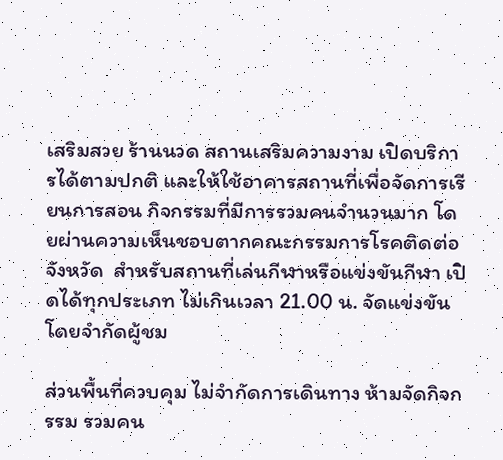เสริมสวย ร้านนวด สถานเสริมความงาม เปิดบริการได้ตามปกติ และให้ใช้อาคารสถานที่เพื่อจัดการเรียนการสอน กิจกรรมที่มีการรวมคนจำนวนมาก โดยผ่านความเห็นชอบตากคณะกรรมการโรคติดต่อจังหวัด  สำหรับสถานที่เล่นกีฬาหรือแข่งขันกีฬา เปิดได้ทุกประเภท ไม่เกินเวลา 21.00 น. จัดแข่งขันโดยจำกัดผู้ชม

ส่วนพื้นที่ควบคุม ไม่จำกัดการเดินทาง ห้ามจัดกิจกรรม รวมคน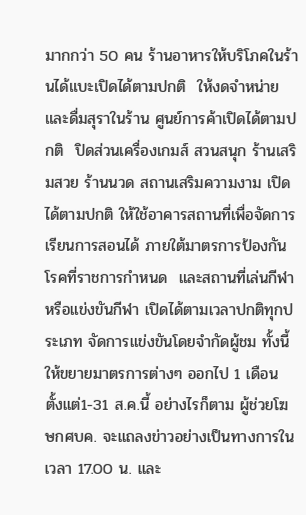มากกว่า 50 คน ร้านอาหารให้บริโภคในร้านได้แบะเปิดได้ตามปกติ  ให้งดจำหน่ายและดื่มสุราในร้าน ศูนย์การค้าเปิดได้ตามปกติ  ปิดส่วนเครื่องเกมส์ สวนสนุก ร้านเสริมสวย ร้านนวด สถานเสริมความงาม เปิดได้ตามปกติ ให้ใช้อาคารสถานที่เพื่อจัดการเรียนการสอนได้ ภายใต้มาตรการป้องกันโรคที่ราชการกำหนด  และสถานที่เล่นกีฬาหรือแข่งขันกีฬา เปิดได้ตามเวลาปกติทุกประเภท จัดการแข่งขันโดยจำกัดผู้ชม ทั้งนี้ให้ขยายมาตรการต่างๆ ออกไป 1 เดือน ตั้งแต่1-31 ส.ค.นี้ อย่างไรก็ตาม ผู้ช่วยโฆษกศบค. จะแถลงข่าวอย่างเป็นทางการในเวลา 17.00 น. และ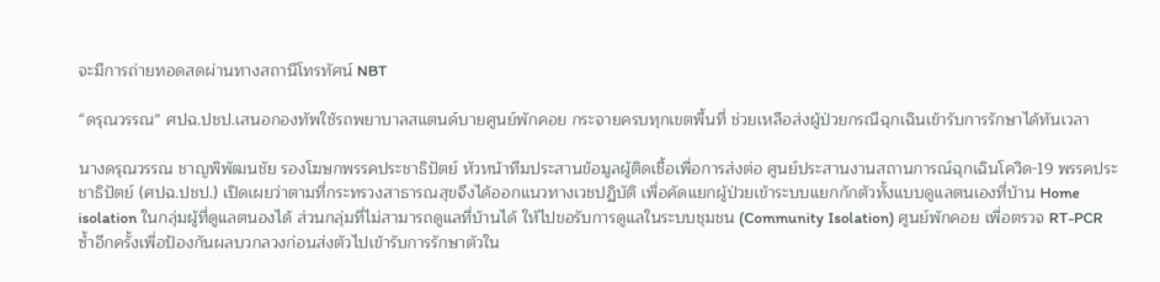จะมีการถ่ายทอดสดผ่านทางสถานีโทรทัศน์ NBT

“ดรุณวรรณ” ศปฉ.ปชป.เสนอกองทัพใช้รถพยาบาลสแตนด์บายศูนย์พักคอย กระจายครบทุกเขตพื้นที่ ช่วยเหลือส่งผู้ป่วยกรณีฉุกเฉินเข้ารับการรักษาได้ทันเวลา

นางดรุณวรรณ ชาญพิพัฒนชัย รองโฆษกพรรคประชาธิปัตย์ หัวหน้าทีมประสานข้อมูลผู้ติดเชื้อเพื่อการส่งต่อ ศูนย์ประสานงานสถานการณ์ฉุกเฉินโควิด-19 พรรคประชาธิปัตย์ (ศปฉ.ปชป.) เปิดเผยว่าตามที่กระทรวงสาธารณสุขจึงได้ออกแนวทางเวชปฏิบัติ เพื่อคัดแยกผู้ป่วยเข้าระบบแยกกักตัวทั้งแบบดูแลตนเองที่บ้าน Home isolation ในกลุ่มผู้ที่ดูแลตนองได้ ส่วนกลุ่มที่ไม่สามารถดูแลที่บ้านได้ ให้ไปขอรับการดูแลในระบบชุมชน (Community Isolation) ศูนย์พักคอย เพื่อตรวจ RT-PCR ซ้ำอีกครั้งเพื่อป้องกันผลบวกลวงก่อนส่งตัวไปเข้ารับการรักษาตัวใน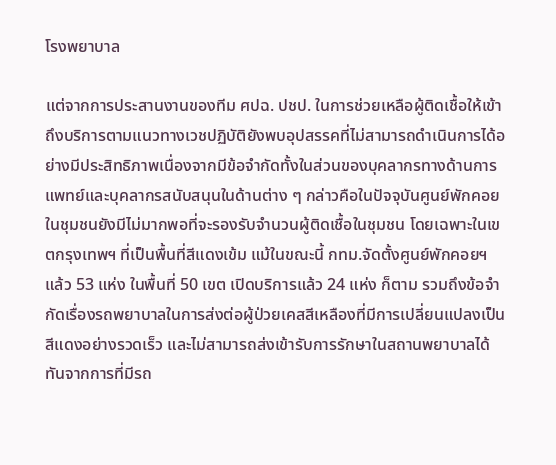โรงพยาบาล

แต่จากการประสานงานของทีม ศปฉ. ปชป. ในการช่วยเหลือผู้ติดเชื้อให้เข้าถึงบริการตามแนวทางเวชปฏิบัติยังพบอุปสรรคที่ไม่สามารถดำเนินการได้อย่างมีประสิทธิภาพเนื่องจากมีข้อจำกัดทั้งในส่วนของบุคลากรทางด้านการแพทย์และบุคลากรสนับสนุนในด้านต่าง ๆ กล่าวคือในปัจจุบันศูนย์พักคอยในชุมชนยังมีไม่มากพอที่จะรองรับจำนวนผู้ติดเชื้อในชุมชน โดยเฉพาะในเขตกรุงเทพฯ ที่เป็นพื้นที่สีแดงเข้ม แม้ในขณะนี้ กทม.จัดตั้งศูนย์พักคอยฯ แล้ว 53 แห่ง ในพื้นที่ 50 เขต เปิดบริการแล้ว 24 แห่ง ก็ตาม รวมถึงข้อจำกัดเรื่องรถพยาบาลในการส่งต่อผู้ป่วยเคสสีเหลืองที่มีการเปลี่ยนแปลงเป็นสีแดงอย่างรวดเร็ว และไม่สามารถส่งเข้ารับการรักษาในสถานพยาบาลได้ทันจากการที่มีรถ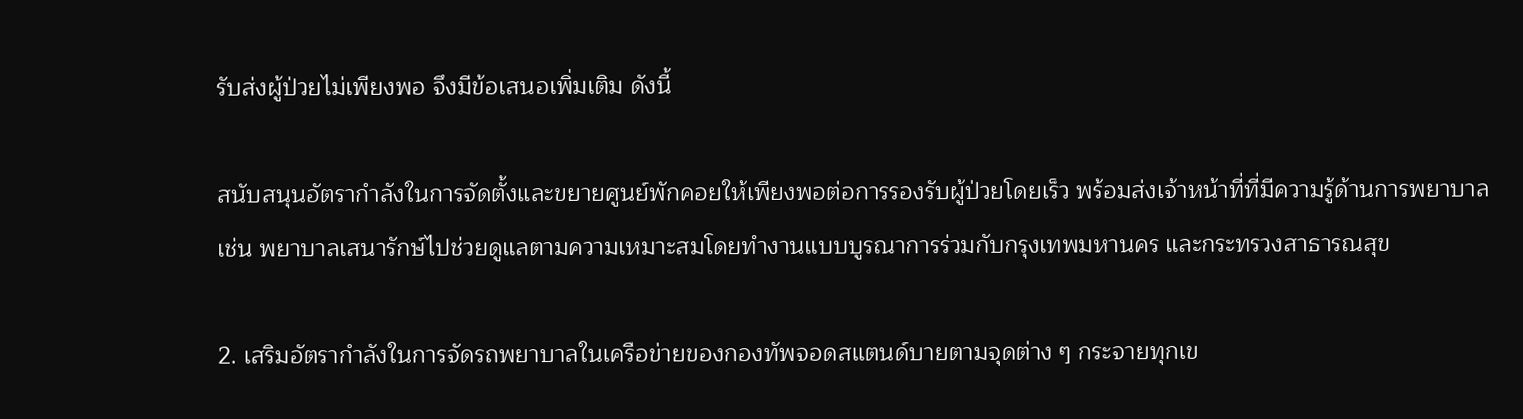รับส่งผู้ป่วยไม่เพียงพอ จึงมีข้อเสนอเพิ่มเติม ดังนี้

สนับสนุนอัตรากำลังในการจัดตั้งและขยายศูนย์พักคอยให้เพียงพอต่อการรองรับผู้ป่วยโดยเร็ว พร้อมส่งเจ้าหน้าที่ที่มีความรู้ด้านการพยาบาลเช่น พยาบาลเสนารักษ์ไปช่วยดูแลตามความเหมาะสมโดยทำงานแบบบูรณาการร่วมกับกรุงเทพมหานคร และกระทรวงสาธารณสุข

2. เสริมอัตรากำลังในการจัดรถพยาบาลในเครือข่ายของกองทัพจอดสแตนด์บายตามจุดต่าง ๆ กระจายทุกเข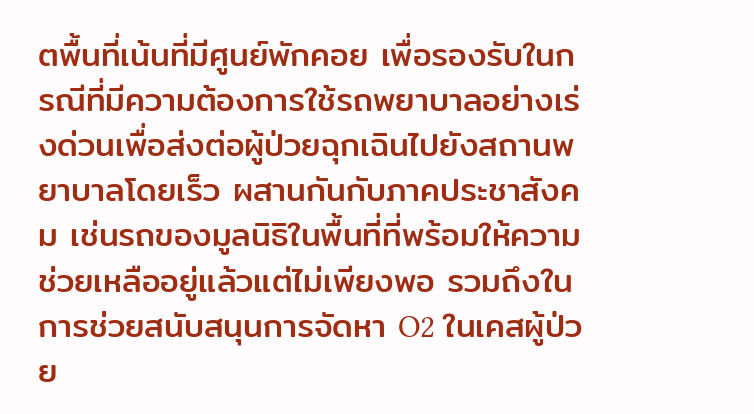ตพื้นที่เน้นที่มีศูนย์พักคอย เพื่อรองรับในกรณีที่มีความต้องการใช้รถพยาบาลอย่างเร่งด่วนเพื่อส่งต่อผู้ป่วยฉุกเฉินไปยังสถานพยาบาลโดยเร็ว ผสานกันกับภาคประชาสังคม เช่นรถของมูลนิธิในพื้นที่ที่พร้อมให้ความช่วยเหลืออยู่แล้วแต่ไม่เพียงพอ รวมถึงในการช่วยสนับสนุนการจัดหา O2 ในเคสผู้ป่วย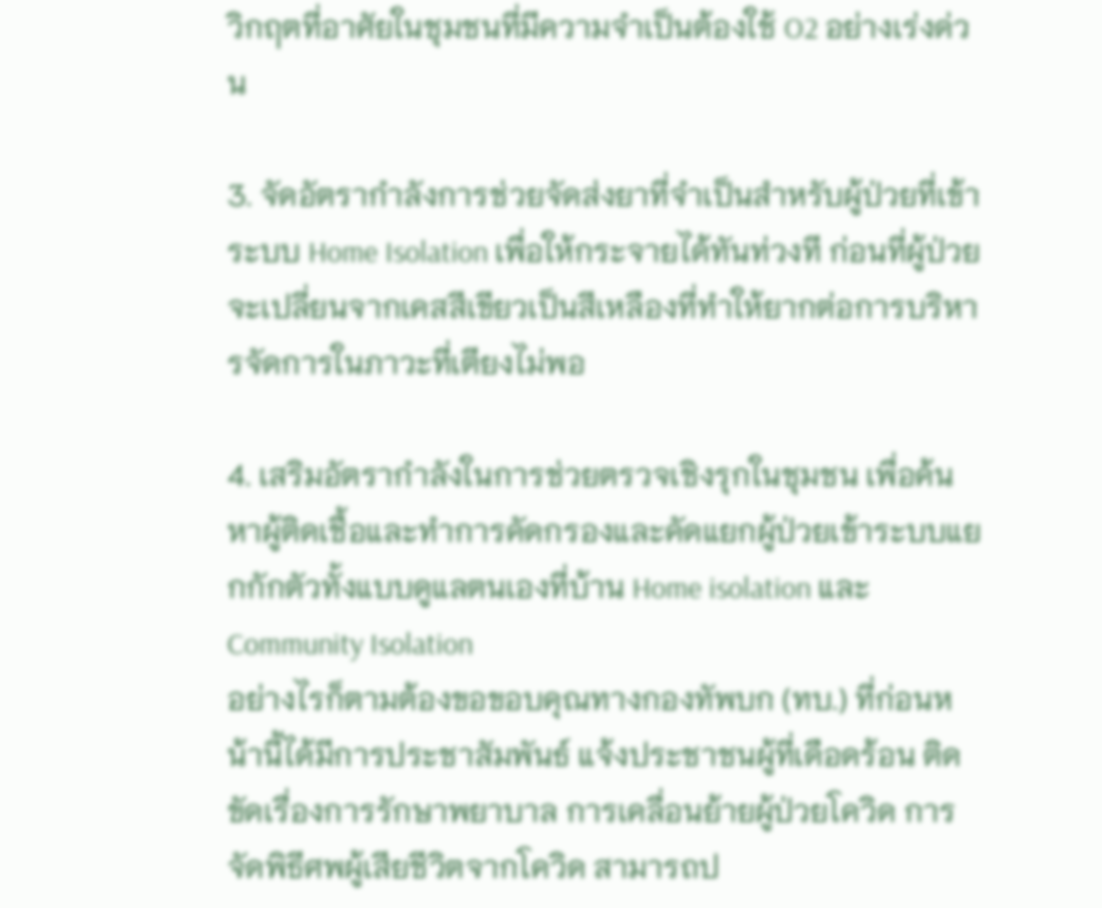วิกฤตที่อาศัยในชุมชนที่มีความจำเป็นต้องใช้ O2 อย่างเร่งด่วน

3. จัดอัตรากำลังการช่วยจัดส่งยาที่จำเป็นสำหรับผู้ป่วยที่เข้าระบบ Home Isolation เพื่อให้กระจายได้ทันท่วงที ก่อนที่ผู้ป่วยจะเปลี่ยนจากเคสสีเขียวเป็นสีเหลืองที่ทำให้ยากต่อการบริหารจัดการในภาวะที่เตียงไม่พอ

4. เสริมอัตรากำลังในการช่วยตรวจเชิงรุกในชุมชน เพื่อค้นหาผู้ติดเชื้อและทำการคัดกรองและคัดแยกผู้ป่วยเข้าระบบแยกกักตัวทั้งแบบดูแลตนเองที่บ้าน Home isolation และ Community Isolation
อย่างไรก็ตามต้องขอขอบคุณทางกองทัพบก (ทบ.) ที่ก่อนหน้านี้ได้มีการประชาสัมพันธ์ แจ้งประชาชนผู้ที่เดือดร้อน ติดขัดเรื่องการรักษาพยาบาล การเคลื่อนย้ายผู้ป่วยโควิด การจัดพิธีศพผู้เสียชีวิตจากโควิด สามารถป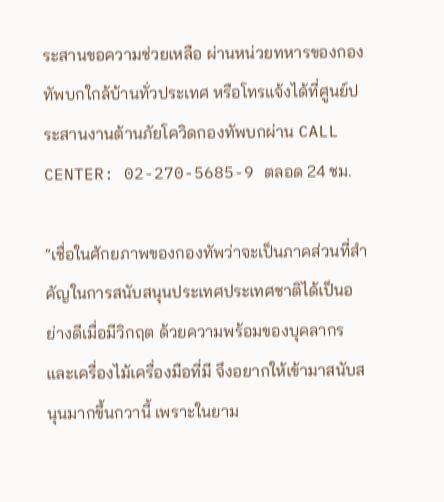ระสานขอความช่วยเหลือ ผ่านหน่วยทหารของกองทัพบกใกล้บ้านทั่วประเทศ หรือโทรแจ้งได้ที่ศูนย์ประสานงานต้านภัยโควิดกองทัพบกผ่าน CALL CENTER: 02-270-5685-9 ตลอด 24 ชม.

“เชื่อในศักยภาพของกองทัพว่าจะเป็นภาคส่วนที่สำคัญในการสนับสนุนประเทศประเทศชาติได้เป็นอย่างดีเมื่อมีวิกฤต ด้วยความพร้อมของบุคลากร และเครื่องไม้เครื่องมือที่มี จึงอยากให้เข้ามาสนับสนุนมากขึ้นกวานี้ เพราะในยาม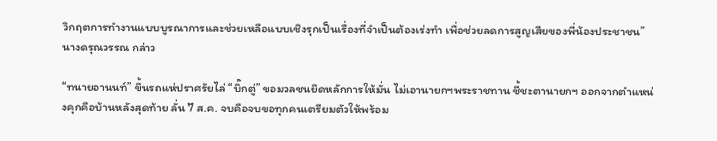วิกฤตการทำงานแบบบูรณาการและช่วยเหลือแบบเชิงรุกเป็นเรื่องที่จำเป็นต้องเร่งทำ เพื่อช่วยลดการสูญเสียของพี่น้องประชาชน” นางดรุณวรรณ กล่าว

“ทนายอานนท์” ขึ้นรถแห่ปราศรัยไล่ “บิ๊กตู่” ขอมวลชนยึดหลักการให้มั่น ไม่เอานายกฯพระราชทาน ชี้ชะตานายกฯ ออกจากตำแหน่งคุกคือบ้านหลังสุดท้าย ลั่น 7 ส.ค. จบคือจบขอทุกคนเตรียมตัวให้พร้อม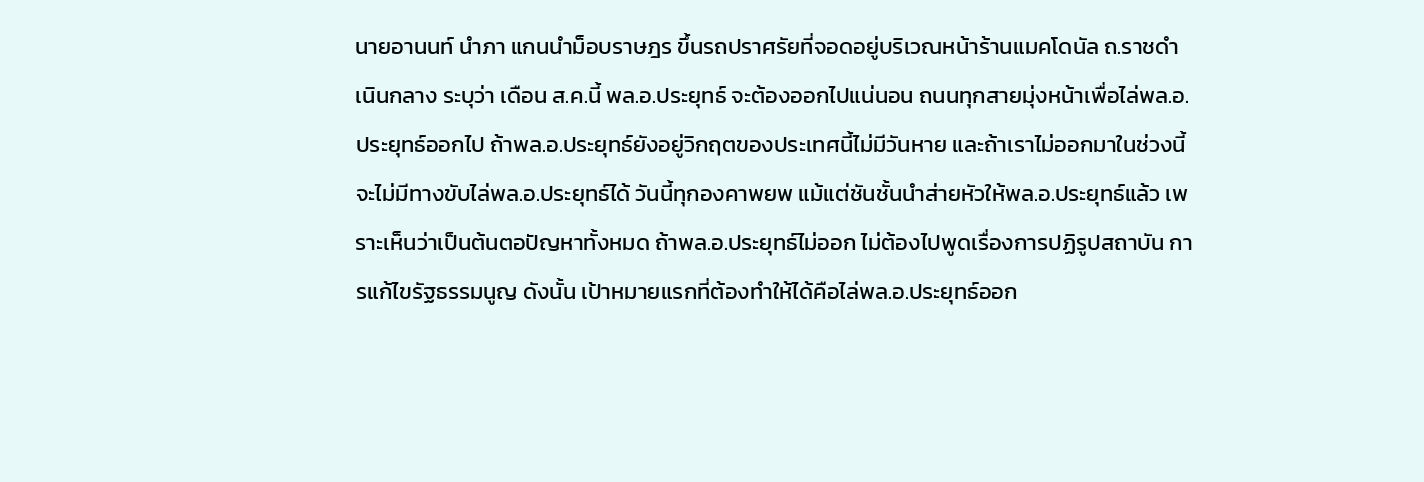นายอานนท์ นำภา แกนนำม็อบราษฎร ขึ้นรถปราศรัยที่จอดอยู่บริเวณหน้าร้านแมคโดนัล ถ.ราชดำเนินกลาง ระบุว่า เดือน ส.ค.นี้ พล.อ.ประยุทธ์ จะต้องออกไปแน่นอน ถนนทุกสายมุ่งหน้าเพื่อไล่พล.อ.ประยุทธ์ออกไป ถ้าพล.อ.ประยุทธ์ยังอยู่วิกฤตของประเทศนี้ไม่มีวันหาย และถ้าเราไม่ออกมาในช่วงนี้จะไม่มีทางขับไล่พล.อ.ประยุทธ์ได้ วันนี้ทุกองคาพยพ แม้แต่ชันชั้นนำส่ายหัวให้พล.อ.ประยุทธ์แล้ว เพราะเห็นว่าเป็นต้นตอปัญหาทั้งหมด ถ้าพล.อ.ประยุทธ์ไม่ออก ไม่ต้องไปพูดเรื่องการปฏิรูปสถาบัน การแก้ไขรัฐธรรมนูญ ดังนั้น เป้าหมายแรกที่ต้องทำให้ได้คือไล่พล.อ.ประยุทธ์ออก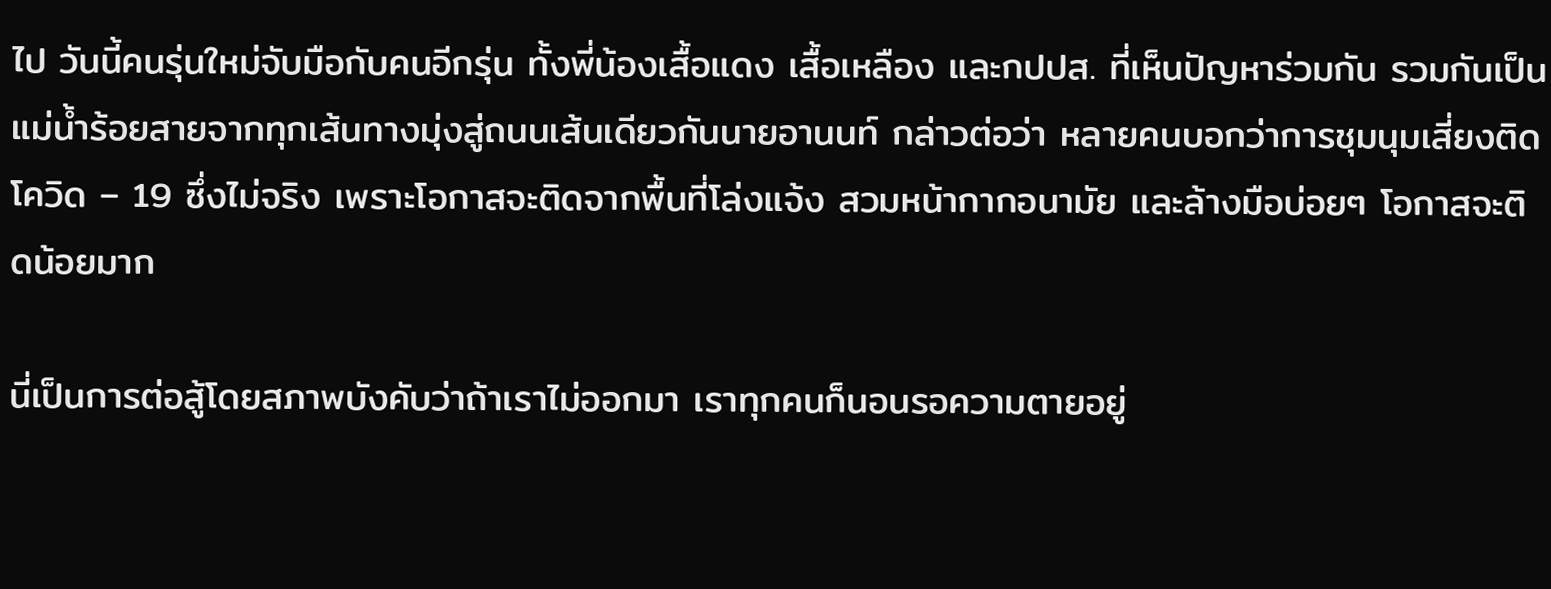ไป วันนี้คนรุ่นใหม่จับมือกับคนอีกรุ่น ทั้งพี่น้องเสื้อแดง เสื้อเหลือง และกปปส. ที่เห็นปัญหาร่วมกัน รวมกันเป็นแม่น้ำร้อยสายจากทุกเส้นทางมุ่งสู่ถนนเส้นเดียวกันนายอานนท์ กล่าวต่อว่า หลายคนบอกว่าการชุมนุมเสี่ยงติดโควิด – 19 ซึ่งไม่จริง เพราะโอกาสจะติดจากพื้นที่โล่งแจ้ง สวมหน้ากากอนามัย และล้างมือบ่อยๆ โอกาสจะติดน้อยมาก

นี่เป็นการต่อสู้โดยสภาพบังคับว่าถ้าเราไม่ออกมา เราทุกคนก็นอนรอความตายอยู่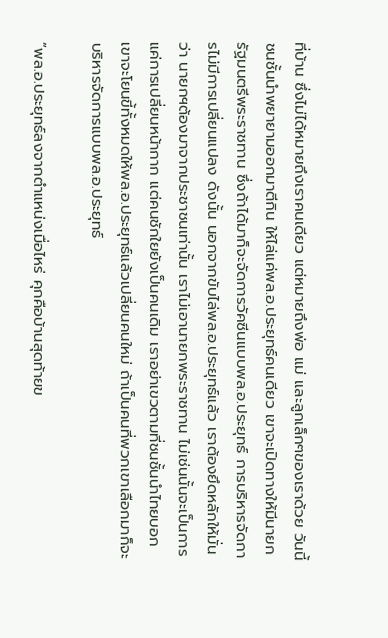ที่บ้าน ซึ่งไม่ได้หมายถึงเราคนเดียว แต่หมายถึงพ่อ แม่ และลูกเล็กๆของเราด้วย วันนี้ชนชั้นนำพยายามออกมาตีกิน ให้ไล่แค่พล.อ.ประยุทธ์คนเดียว เขาจะเปิดทางให้มีนายกรัฐมนตรีพระราชทาน ซึ่งถ้าได้มาก็จะจัดการวัคซีนแบบพล.อ.ประยุทธ์ การบริหารจัดการไม่มีการเปลี่ยนแปลง ดังนั้น นอกจากขับไล่พล.อ.ประยุทธ์แล้ว เราต้องยึดหลักให้มั่นว่า นายกฯต้องมาจากประชาชนเท่านั้น เราไม่เอานายกพระราชทาน ไม่เช่นนั้นจะเป็นการแค่การเปลี่ยนหน้ากาก แต่คนชักใยยังเป็นคนเดิม เราอย่าเขวตามที่ชนชั้นนำไทยบอก เขาจะโยนขี้ทั้งหมดให้พล.อ.ประยุทธ์แล้วเปลี่ยนคนใหม่ ถ้าเป็นคนที่พวกเขาเลือกมาก็จะบริหารจัดการแบบพล.อ.ประยุทธ์

“พล.อ.ประยุทธ์ลงจากตำแหน่งเมื่อไหร่ คุกคือบ้านสุดท้ายข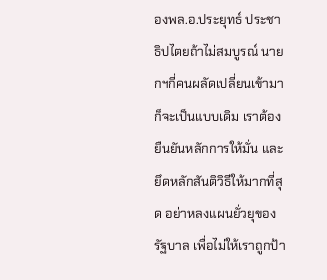องพล.อ.ประยุทธ์ ประชาธิปไตยถ้าไม่สมบูรณ์ นายกฯกี่คนผลัดเปลี่ยนเข้ามาก็จะเป็นแบบเดิม เราต้องยืนยันหลักการให้มั่น และยึดหลักสันติวิธีให้มากที่สุด อย่าหลงแผนยั่วยุของรัฐบาล เพื่อไม่ให้เราถูกป้า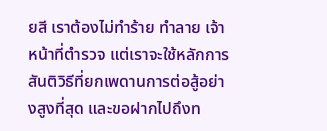ยสี เราต้องไม่ทำร้าย ทำลาย เจ้าหน้าที่ตำรวจ แต่เราจะใช้หลักการสันติวิธีที่ยกเพดานการต่อสู้อย่างสูงที่สุด และขอฝากไปถึงท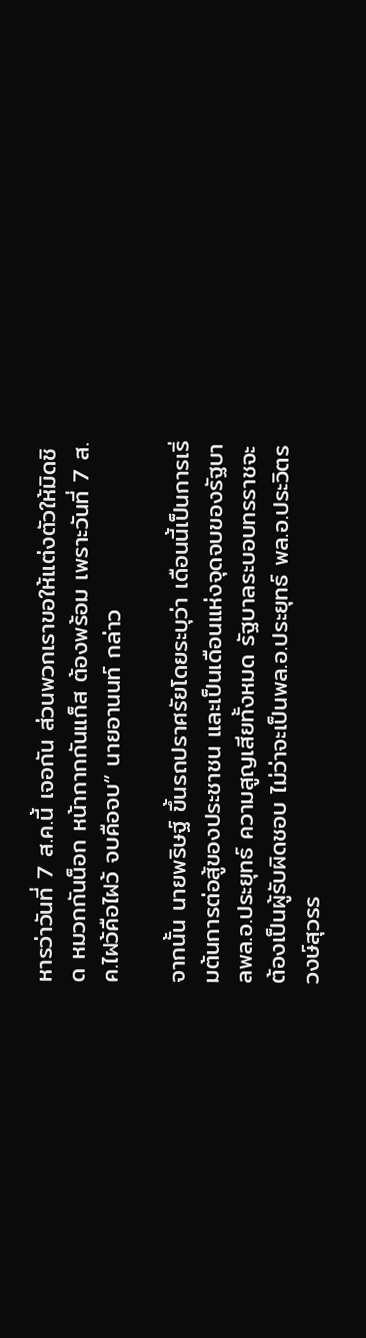หารว่าวันที่ 7 ส.ค.นี้ เจอกัน ส่วนพวกเราขอให้แต่งตัวให้มิดชิด หมวกกันน็อก หน้ากากกันแก็ส ต้องพร้อม เพราะวันที่ 7 ส.ค.ไฝว้คือไฝว้ จบคือจบ” นายอานนท์ กล่าว

จากนั้น นายพริษฐ์ ขึ้นรถปราศรัยโดยระบุว่า เดือนนี้เป็นการเริ่มต้นการต่อสู้ของประชาชน และเป็นเดือนแห่งจุดจบของรัฐบาลพล.อ.ประยุทธ์ ความสูญเสียทั้งหมด รัฐบาลระบอบทรราชจะต้องเป็นผู้รับผิดชอบ ไม่ว่าจะเป็นพล.อ.ประยุทธ์ พล.อ.ประวิตร วงษ์สุวรร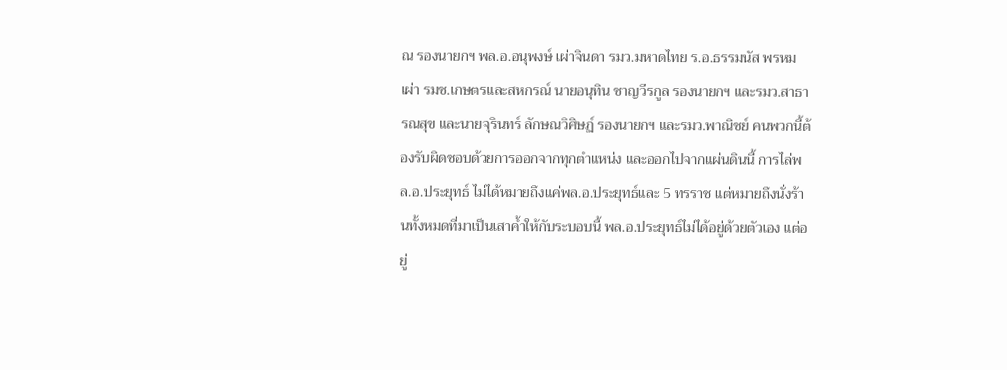ณ รองนายกฯ พล.อ.อนุพงษ์ เผ่าจินดา รมว.มหาดไทย ร.อ.ธรรมนัส พรหมเผ่า รมช.เกษตรและสหกรณ์ นายอนุทิน ชาญวีรกูล รองนายกฯ และรมว.สาธารณสุข และนายจุรินทร์ ลักษณวิศิษฏ์ รองนายกฯ และรมว.พาณิชย์ คนพวกนี้ต้องรับผิดชอบด้วยการออกจากทุกตำแหน่ง และออกไปจากแผ่นดินนี้ การไล่พล.อ.ประยุทธ์ ไม่ได้หมายถึงแค่พล.อ.ประยุทธ์และ 5 ทรราช แต่หมายถึงนั่งร้านทั้งหมดที่มาเป็นเสาค้ำให้กับระบอบนี้ พล.อ.ประยุทธ์ไม่ได้อยู่ด้วยตัวเอง แต่อยู่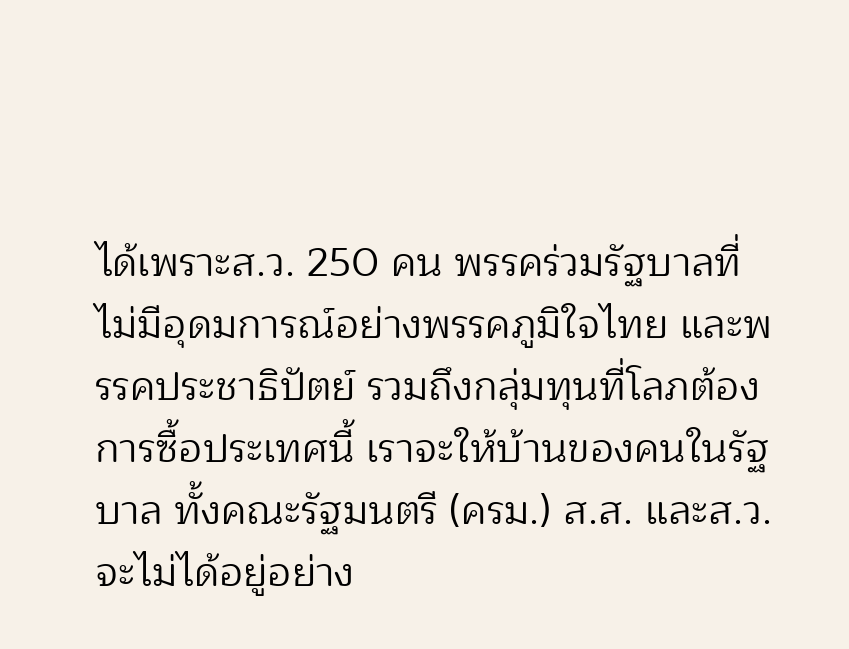ได้เพราะส.ว. 250 คน พรรคร่วมรัฐบาลที่ไม่มีอุดมการณ์อย่างพรรคภูมิใจไทย และพรรคประชาธิปัตย์ รวมถึงกลุ่มทุนที่โลภต้องการซื้อประเทศนี้ เราจะให้บ้านของคนในรัฐบาล ทั้งคณะรัฐมนตรี (ครม.) ส.ส. และส.ว. จะไม่ได้อยู่อย่าง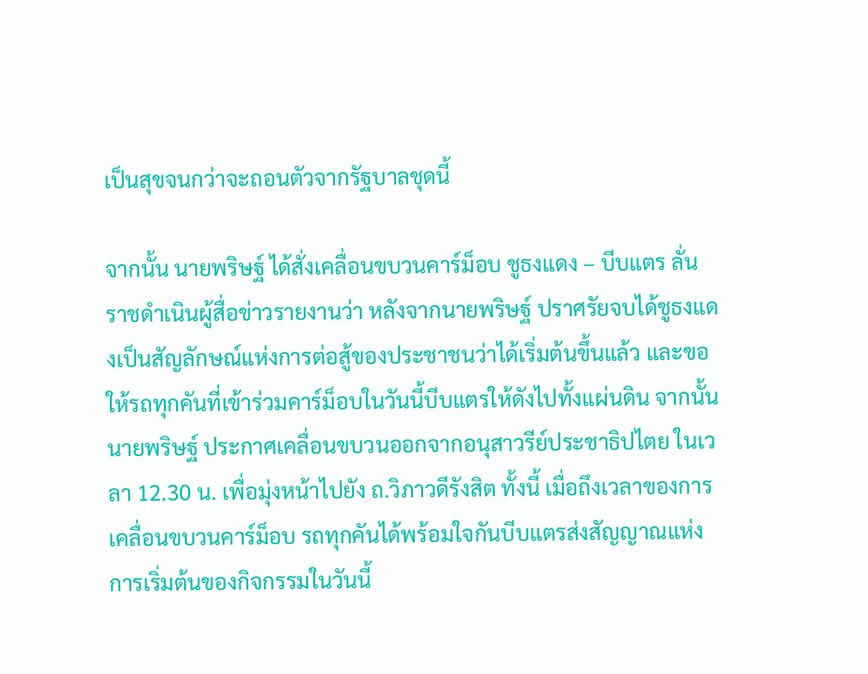เป็นสุขจนกว่าจะถอนตัวจากรัฐบาลชุดนี้

จากนั้น นายพริษฐ์ ได้สั่งเคลื่อนขบวนคาร์ม็อบ ชูธงแดง – บีบแตร ลั่นราชดำเนินผู้สื่อข่าวรายงานว่า หลังจากนายพริษฐ์ ปราศรัยจบได้ชูธงแดงเป็นสัญลักษณ์แห่งการต่อสู้ของประชาชนว่าได้เริ่มต้นขึ้นแล้ว และขอให้รถทุกคันที่เข้าร่วมคาร์ม็อบในวันนี้บีบแตรให้ดังไปทั้งแผ่นดิน จากนั้น นายพริษฐ์ ประกาศเคลื่อนขบวนออกจากอนุสาวรีย์ประชาธิปไตย ในเวลา 12.30 น. เพื่อมุ่งหน้าไปยัง ถ.วิภาวดีรังสิต ทั้งนี้ เมื่อถึงเวลาของการเคลื่อนขบวนคาร์ม็อบ รถทุกคันได้พร้อมใจกันบีบแตรส่งสัญญาณแห่งการเริ่มต้นของกิจกรรมในวันนี้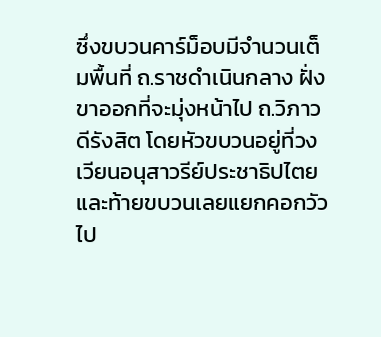ซึ่งขบวนคาร์ม็อบมีจำนวนเต็มพื้นที่ ถ.ราชดำเนินกลาง ฝั่งขาออกที่จะมุ่งหน้าไป ถ.วิภาวดีรังสิต โดยหัวขบวนอยู่ที่วงเวียนอนุสาวรีย์ประชาธิปไตย และท้ายขบวนเลยแยกคอกวัวไป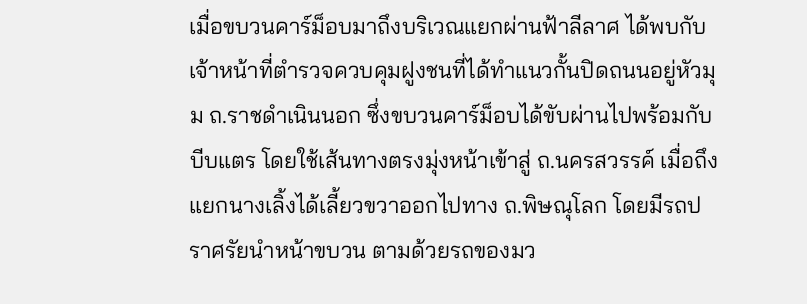เมื่อขบวนคาร์ม็อบมาถึงบริเวณแยกผ่านฟ้าลีลาศ ได้พบกับเจ้าหน้าที่ตำรวจควบคุมฝูงชนที่ได้ทำแนวกั้นปิดถนนอยู่หัวมุม ถ.ราชดำเนินนอก ซึ่งขบวนคาร์ม็อบได้ขับผ่านไปพร้อมกับบีบแตร โดยใช้เส้นทางตรงมุ่งหน้าเข้าสู่ ถ.นครสวรรค์ เมื่อถึงแยกนางเลิ้งได้เลี้ยวขวาออกไปทาง ถ.พิษณุโลก โดยมีรถปราศรัยนำหน้าขบวน ตามด้วยรถของมว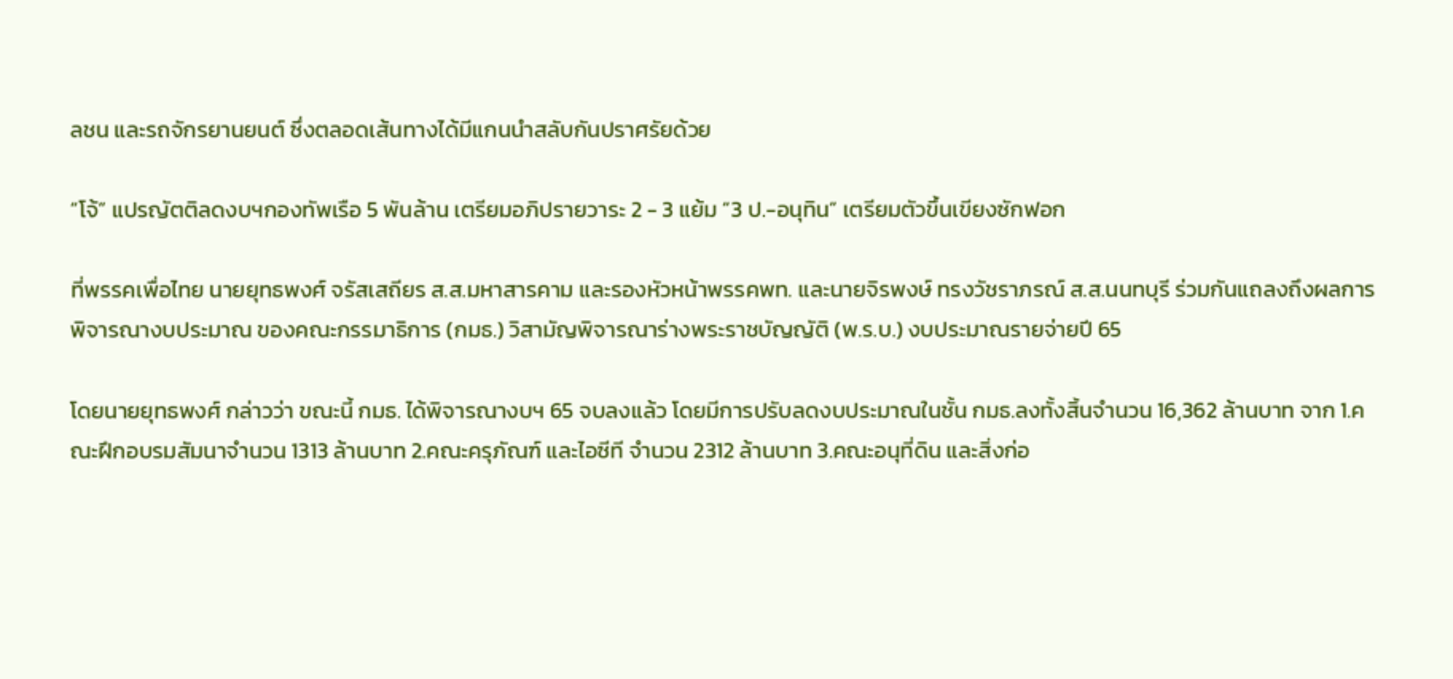ลชน และรถจักรยานยนต์ ซึ่งตลอดเส้นทางได้มีแกนนำสลับกันปราศรัยด้วย

“โจ้” แปรญัตติลดงบฯกองทัพเรือ 5 พันล้าน เตรียมอภิปรายวาระ 2 - 3 แย้ม “3 ป.-อนุทิน” เตรียมตัวขึ้นเขียงซักฟอก

ที่พรรคเพื่อไทย นายยุทธพงศ์ จรัสเสถียร ส.ส.มหาสารคาม และรองหัวหน้าพรรคพท. และนายจิรพงษ์ ทรงวัชราภรณ์ ส.ส.นนทบุรี ร่วมกันแถลงถึงผลการพิจารณางบประมาณ ของคณะกรรมาธิการ (กมธ.) วิสามัญพิจารณาร่างพระราชบัญญัติ (พ.ร.บ.) งบประมาณรายจ่ายปี 65

โดยนายยุทธพงศ์ กล่าวว่า ขณะนี้ กมธ. ได้พิจารณางบฯ 65 จบลงแล้ว โดยมีการปรับลดงบประมาณในชั้น กมธ.ลงทั้งสิ้นจำนวน 16,362 ล้านบาท จาก 1.คณะฝึกอบรมสัมนาจำนวน 1313 ล้านบาท 2.คณะครุภัณฑ์ และไอซีที จำนวน 2312 ล้านบาท 3.คณะอนุที่ดิน และสิ่งก่อ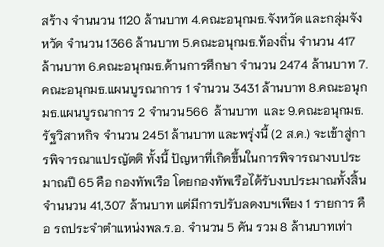สร้าง จำนนวน 1120 ล้านบาท 4.คณะอนุกมธ.จังหวัด และกลุ่มจังหวัด จำนวน 1366 ล้านบาท 5.คณะอนุกมธ.ท้องถิ่น จำนวน 417 ล้านบาท 6.คณะอนุกมธ.ด้านการศึกษา จำนวน 2474 ล้านบาท 7.คณะอนุกมธ.แผนบูรณาการ 1 จำนวน 3431 ล้านบาท 8.คณะอนุกมธ.แผนบูรณาการ 2 จำนวน566  ล้านบาท  และ 9.คณะอนุกมธ.รัฐวิสาหกิจ จำนวน 2451 ล้านบาท และพรุ่งนี้ (2 ส.ค.) จะเข้าสู่การพิจารณาแปรญัตติ ทั้งนี้ ปัญหาที่เกิดขึ้นในการพิจารณางบประมาณปี 65 คือ กองทัพเรือ โดยกองทัพเรือได้รับงบประมาณทั้งสิ้นจำนนวน 41,307 ล้านบาท แต่มีการปรับลดงบฯเพียง 1 รายการ คือ รถประจำตำแหน่งพล.ร.อ. จำนวน 5 คัน รวม 8 ล้านบาทเท่า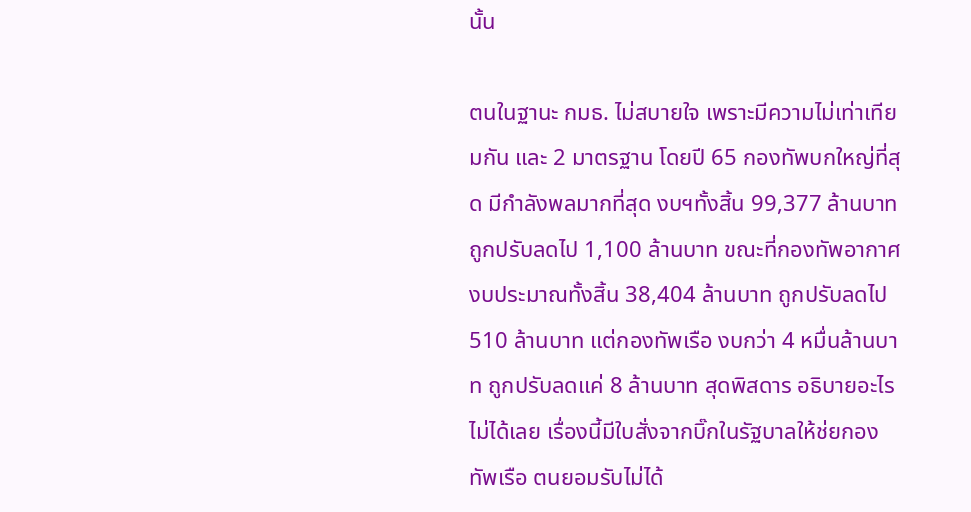นั้น

ตนในฐานะ กมธ. ไม่สบายใจ เพราะมีความไม่เท่าเทียมกัน และ 2 มาตรฐาน โดยปี 65 กองทัพบกใหญ่ที่สุด มีกำลังพลมากที่สุด งบฯทั้งสิ้น 99,377 ล้านบาท ถูกปรับลดไป 1,100 ล้านบาท ขณะที่กองทัพอากาศ งบประมาณทั้งสิ้น 38,404 ล้านบาท ถูกปรับลดไป 510 ล้านบาท แต่กองทัพเรือ งบกว่า 4 หมื่นล้านบาท ถูกปรับลดแค่ 8 ล้านบาท สุดพิสดาร อธิบายอะไรไม่ได้เลย เรื่องนี้มีใบสั่งจากบิ๊กในรัฐบาลให้ช่ยกองทัพเรือ ตนยอมรับไม่ได้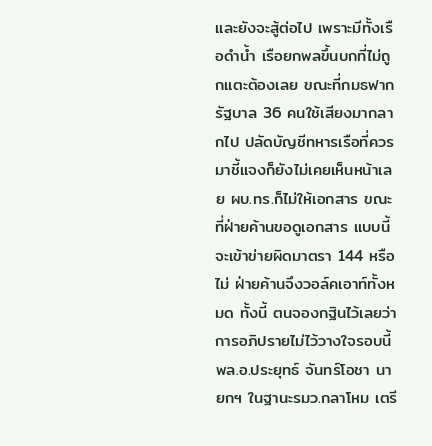และยังจะสู้ต่อไป เพราะมีทั้งเรือดำน้ำ เรือยกพลขึ้นบกที่ไม่ถูกแตะต้องเลย ขณะที่กมธฟากรัฐบาล 36 คนใช้เสียงมากลากไป ปลัดบัญชีทหารเรือที่ควรมาชี้แจงก็ยังไม่เคยเห็นหน้าเลย ผบ.ทร.ก็ไม่ให้เอกสาร ขณะที่ฝ่ายค้านขอดูเอกสาร แบบนี้จะเข้าข่ายผิดมาตรา 144 หรือไม่ ฝ่ายค้านจึงวอล์คเอาท์ทั้งหมด ทั้งนี้ ตนจองกฐินไว้เลยว่าการอภิปรายไม่ไว้วางใจรอบนี้ พล.อ.ประยุทธ์ จันทร์โอชา นายกฯ ในฐานะรมว.กลาโหม เตรี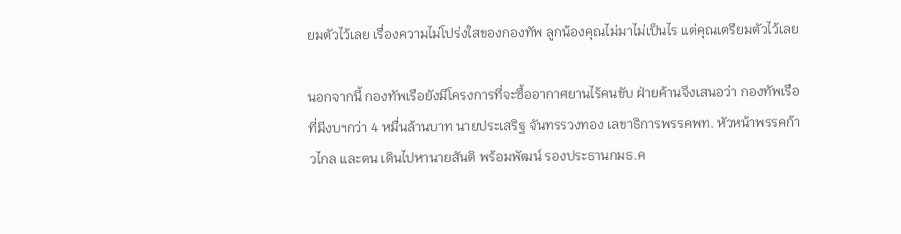ยมตัวไว้เลย เรื่องความไม่โปร่งใสของกองทัพ ลูกน้องคุณไม่มาไม่เป็นไร แต่คุณเตรียมตัวไว้เลย

นอกจากนี้ กองทัพเรือยังมีโครงการที่จะซื้ออากาศยานไร้คนขับ ฝ่ายค้านจึงเสนอว่า กองทัพเรือที่มีงบฯกว่า 4 หมื่นล้านบาท นายประเสริฐ จันทรรวงทอง เลขาธิการพรรคพท. หัวหน้าพรรคก้าวไกล และตน เดินไปหานายสันติ พร้อมพัฒน์ รองประธานกมธ.ค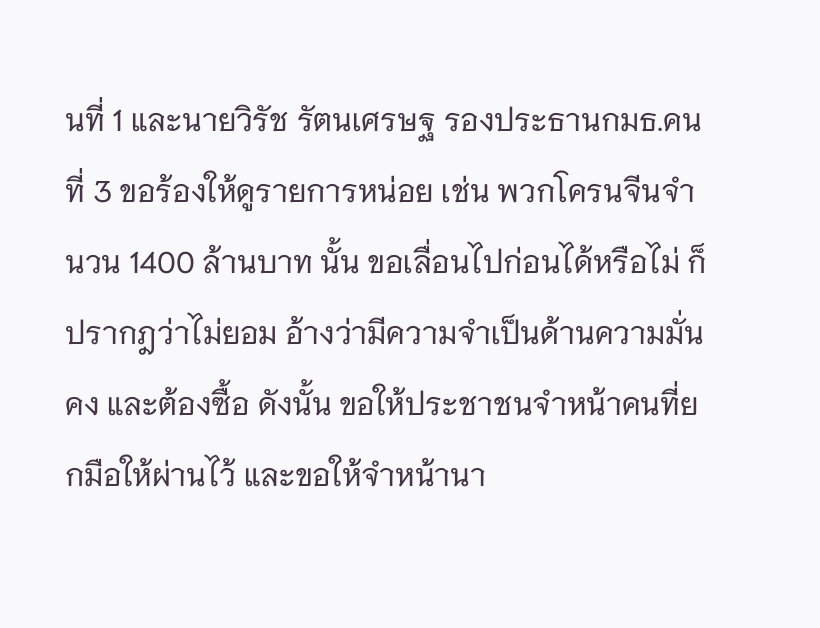นที่ 1 และนายวิรัช รัตนเศรษฐ รองประธานกมธ.คนที่ 3 ขอร้องให้ดูรายการหน่อย เช่น พวกโครนจีนจำนวน 1400 ล้านบาท นั้น ขอเลื่อนไปก่อนได้หรือไม่ ก็ปรากฎว่าไม่ยอม อ้างว่ามีความจำเป็นด้านความมั่นคง และต้องซื้อ ดังนั้น ขอให้ประชาชนจำหน้าคนที่ยกมือให้ผ่านไว้ และขอให้จำหน้านา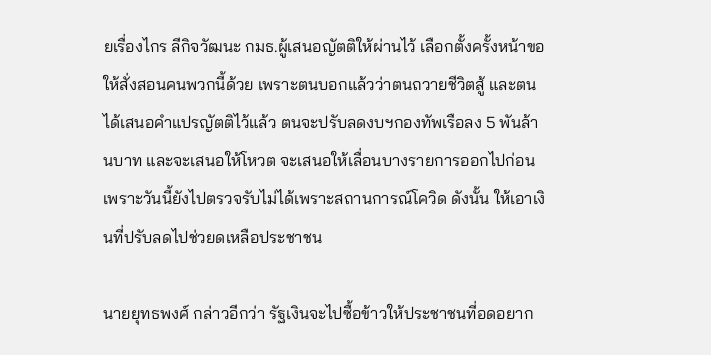ยเรื่องไกร ลีกิจวัฒนะ กมธ.ผู้เสนอญัตติให้ผ่านไว้ เลือกตั้งครั้งหน้าขอให้สั่งสอนคนพวกนี้ด้วย เพราะตนบอกแล้วว่าตนถวายชีวิตสู้ และตนได้เสนอคำแปรญัตติไว้แล้ว ตนจะปรับลดงบฯกองทัพเรือลง 5 พันล้านบาท และจะเสนอให้โหวต จะเสนอให้เลื่อนบางรายการออกไปก่อน เพราะวันนี้ยังไปตรวจรับไม่ได้เพราะสถานการณ์โควิด ดังนั้น ให้เอาเงินที่ปรับลดไปช่วยดเหลือประชาชน

นายยุทธพงศ์ กล่าวอีกว่า รัฐเงินจะไปซื้อข้าวให้ประชาชนที่อดอยาก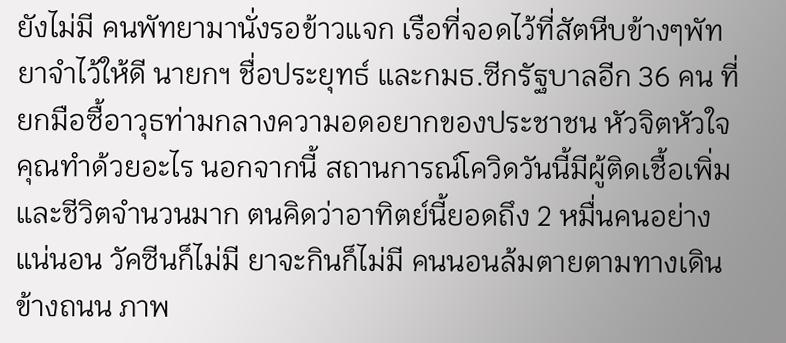ยังไม่มี คนพัทยามานั่งรอข้าวแจก เรือที่จอดไว้ที่สัตหีบข้างๆพัทยาจำไว้ให้ดี นายกฯ ชื่อประยุทธ์ และกมธ.ซีกรัฐบาลอีก 36 คน ที่ยกมือซื้อาวุธท่ามกลางความอดอยากของประชาชน หัวจิตหัวใจคุณทำด้วยอะไร นอกจากนี้ สถานการณ์โควิดวันนี้มีผู้ติดเชื้อเพิ่ม และชีวิตจำนวนมาก ตนคิดว่าอาทิตย์นี้ยอดถึง 2 หมื่นคนอย่างแน่นอน วัคซีนก็ไม่มี ยาจะกินก็ไม่มี คนนอนล้มตายตามทางเดิน ข้างถนน ภาพ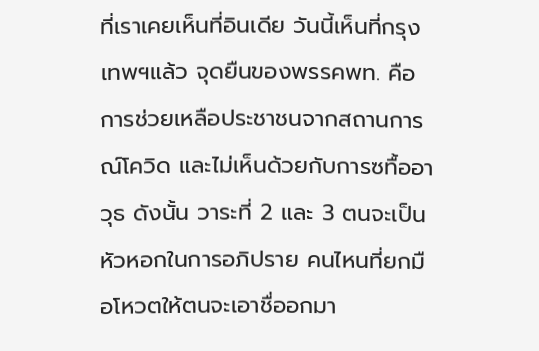ที่เราเคยเห็นที่อินเดีย วันนี้เห็นที่กรุงเทพฯแล้ว จุดยืนของพรรคพท. คือการช่วยเหลือประชาชนจากสถานการณ์โควิด และไม่เห็นด้วยกับการซทื้ออาวุธ ดังนั้น วาระที่ 2 และ 3 ตนจะเป็นหัวหอกในการอภิปราย คนไหนที่ยกมือโหวตให้ตนจะเอาชื่ออกมา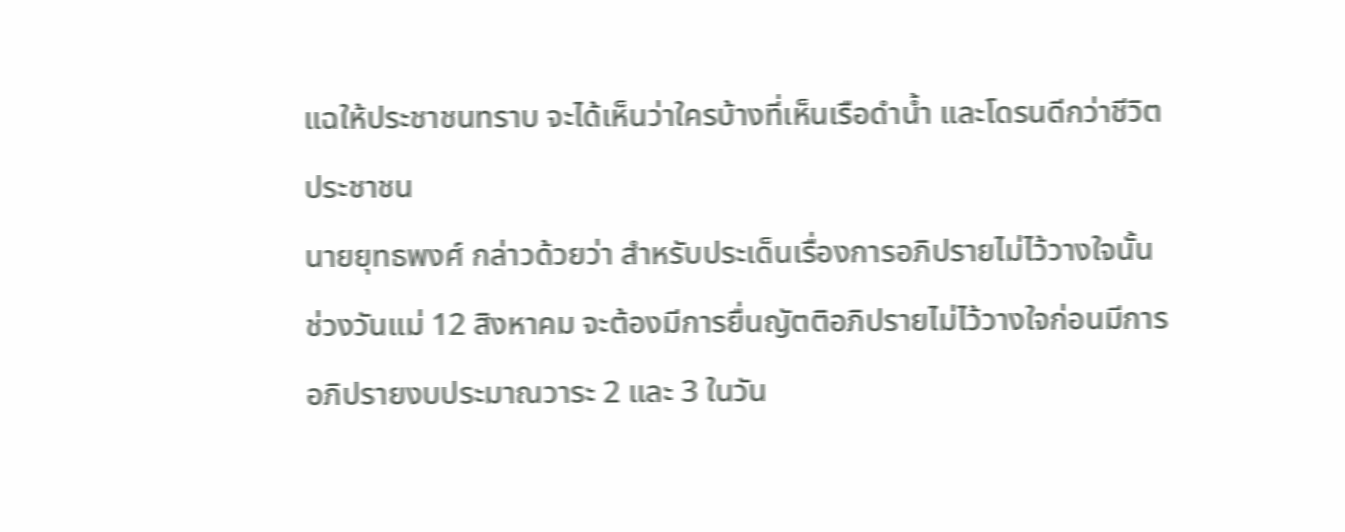แฉให้ประชาชนทราบ จะได้เห็นว่าใครบ้างที่เห็นเรือดำน้ำ และโดรนดีกว่าชีวิตประชาชน
นายยุทธพงศ์ กล่าวด้วยว่า สำหรับประเด็นเรื่องการอภิปรายไม่ไว้วางใจนั้น ช่วงวันแม่ 12 สิงหาคม จะต้องมีการยื่นญัตติอภิปรายไม่ไว้วางใจก่อนมีการอภิปรายงบประมาณวาระ 2 และ 3 ในวัน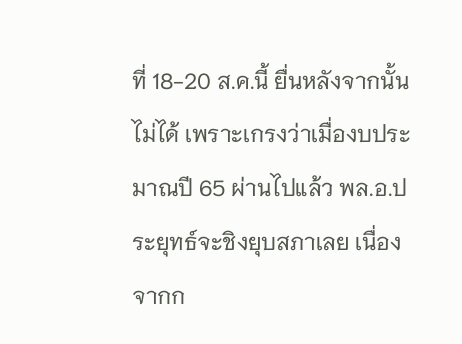ที่ 18-20 ส.ค.นี้ ยื่นหลังจากนั้นไม่ได้ เพราะเกรงว่าเมื่องบประมาณปี 65 ผ่านไปแล้ว พล.อ.ประยุทธ์จะชิงยุบสภาเลย เนื่องจากก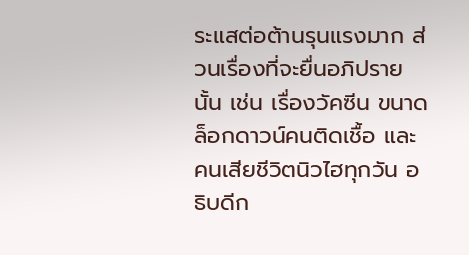ระแสต่อต้านรุนแรงมาก ส่วนเรื่องที่จะยื่นอภิปรายนั้น เช่น เรื่องวัคซีน ขนาดล็อกดาวน์คนติดเชื้อ และคนเสียชีวิตนิวไฮทุกวัน อธิบดีก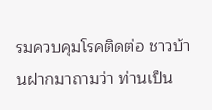รมควบคุมโรคติดต่อ ชาวบ้านฝากมาถามว่า ท่านเป็น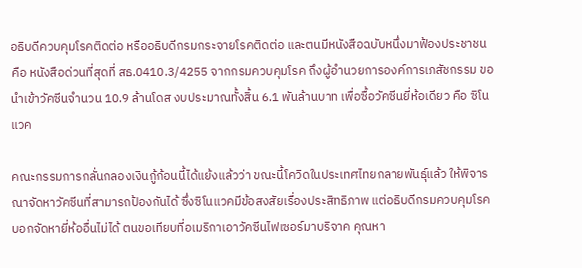อธิบดีควบคุมโรคติดต่อ หรืออธิบดีกรมกระจายโรคติดต่อ และตนมีหนังสือฉบับหนึ่งมาฟ้องประชาชน คือ หนังสือด่วนที่สุดที่ สธ.0410.3/4255 จากกรมควบคุมโรค ถึงผู้อำนวยการองค์การเภสัชกรรม ขอนำเข้าวัคซีนจำนวน 10.9 ล้านโดส งบประมาณทั้งสิ้น 6.1 พันล้านบาท เพื่อซื้อวัคซีนยี่ห้อเดียว คือ ซิโนแวค

คณะกรรมการกลั่นกลองเงินกู้ก้อนนี้ได้แย้งแล้วว่า ขณะนี้โควิดในประเทศไทยกลายพันธุ์แล้ว ให้พิจารณาจัดหาวัคซีนที่สามารถป้องกันได้ ซึ่งซิโนแวคมีข้อสงสัยเรื่องประสิทธิภาพ แต่อธิบดีกรมควบคุมโรคบอกจัดหายี่ห้ออื่นไม่ได้ ตนขอเทียบที่อเมริกาเอาวัคซีนไฟเซอร์มาบริจาค คุณหา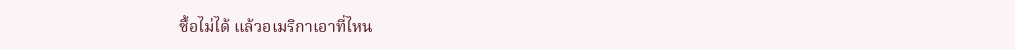ซื้อไม่ได้ แล้วอเมริกาเอาที่ไหน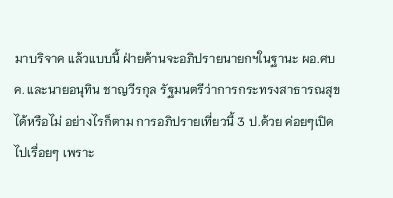มาบริจาค แล้วแบบนี้ ฝ่ายค้านจะอภิปรายนายกฯในฐานะ ผอ.ศบค. และนายอนุทิน ชาญวีรกุล รัฐมนตรีว่าการกระทรงสาธารณสุขได้หรือไม่ อย่างไรก็ตาม การอภิปรายเที่ยวนี้ 3 ป.ด้วย ค่อยๆเปิดไปเรื่อยๆ เพราะ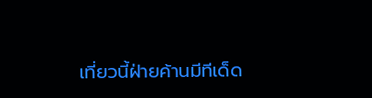เที่ยวนี้ฝ่ายค้านมีทีเด็ด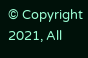© Copyright 2021, All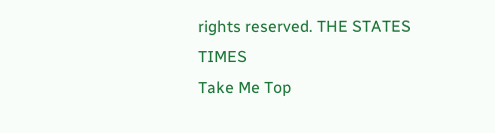rights reserved. THE STATES TIMES
Take Me Top